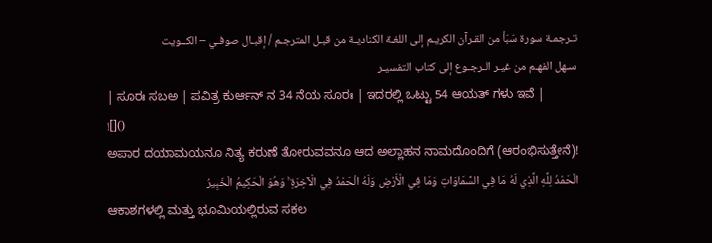تـرجمـة سورة سَبَأ من القـرآن الكريـم إلى اللغـة الكناديـة من قبـل المترجـم / إقبـال صوفـي – الكــويت
سـهل الفهـم من غيـر الـرجـوع إلى كتاب التفسيـر
| ಸೂರಃ ಸಬಅ | ಪವಿತ್ರ ಕುರ್ಆನ್ ನ 34 ನೆಯ ಸೂರಃ | ಇದರಲ್ಲಿ ಒಟ್ಟು 54 ಆಯತ್ ಗಳು ಇವೆ |
![]()
ಅಪಾರ ದಯಾಮಯನೂ ನಿತ್ಯ ಕರುಣೆ ತೋರುವವನೂ ಆದ ಅಲ್ಲಾಹನ ನಾಮದೊಂದಿಗೆ (ಆರಂಭಿಸುತ್ತೇನೆ)!
الْحَمْدُ لِلَّهِ الَّذِي لَهُ مَا فِي السَّمَاوَاتِ وَمَا فِي الْأَرْضِ وَلَهُ الْحَمْدُ فِي الْآخِرَةِ ۚ وَهُوَ الْحَكِيمُ الْخَبِيرُ
ಆಕಾಶಗಳಲ್ಲಿ ಮತ್ತು ಭೂಮಿಯಲ್ಲಿರುವ ಸಕಲ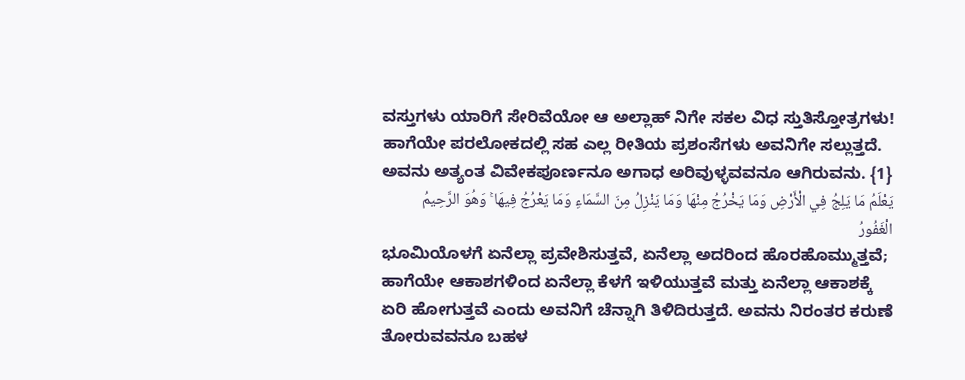ವಸ್ತುಗಳು ಯಾರಿಗೆ ಸೇರಿವೆಯೋ ಆ ಅಲ್ಲಾಹ್ ನಿಗೇ ಸಕಲ ವಿಧ ಸ್ತುತಿಸ್ತೋತ್ರಗಳು! ಹಾಗೆಯೇ ಪರಲೋಕದಲ್ಲಿ ಸಹ ಎಲ್ಲ ರೀತಿಯ ಪ್ರಶಂಸೆಗಳು ಅವನಿಗೇ ಸಲ್ಲುತ್ತದೆ. ಅವನು ಅತ್ಯಂತ ವಿವೇಕಪೂರ್ಣನೂ ಅಗಾಧ ಅರಿವುಳ್ಳವವನೂ ಆಗಿರುವನು. {1}
يَعْلَمُ مَا يَلِجُ فِي الْأَرْضِ وَمَا يَخْرُجُ مِنْهَا وَمَا يَنْزِلُ مِنَ السَّمَاءِ وَمَا يَعْرُجُ فِيهَا ۚ وَهُوَ الرَّحِيمُ الْغَفُورُ
ಭೂಮಿಯೊಳಗೆ ಏನೆಲ್ಲಾ ಪ್ರವೇಶಿಸುತ್ತವೆ, ಏನೆಲ್ಲಾ ಅದರಿಂದ ಹೊರಹೊಮ್ಮುತ್ತವೆ; ಹಾಗೆಯೇ ಆಕಾಶಗಳಿಂದ ಏನೆಲ್ಲಾ ಕೆಳಗೆ ಇಳಿಯುತ್ತವೆ ಮತ್ತು ಏನೆಲ್ಲಾ ಆಕಾಶಕ್ಕೆ ಏರಿ ಹೋಗುತ್ತವೆ ಎಂದು ಅವನಿಗೆ ಚೆನ್ನಾಗಿ ತಿಳಿದಿರುತ್ತದೆ. ಅವನು ನಿರಂತರ ಕರುಣೆ ತೋರುವವನೂ ಬಹಳ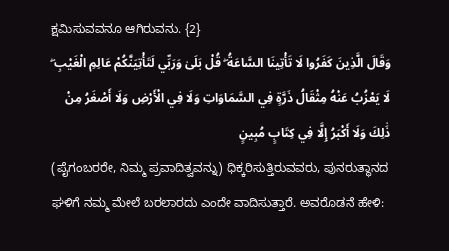ಕ್ಷಮಿಸುವವನೂ ಆಗಿರುವನು. {2}
وَقَالَ الَّذِينَ كَفَرُوا لَا تَأْتِينَا السَّاعَةُ ۖ قُلْ بَلَىٰ وَرَبِّي لَتَأْتِيَنَّكُمْ عَالِمِ الْغَيْبِ ۖ لَا يَعْزُبُ عَنْهُ مِثْقَالُ ذَرَّةٍ فِي السَّمَاوَاتِ وَلَا فِي الْأَرْضِ وَلَا أَصْغَرُ مِنْ ذَٰلِكَ وَلَا أَكْبَرُ إِلَّا فِي كِتَابٍ مُبِينٍ
(ಪೈಗಂಬರರೇ, ನಿಮ್ಮ ಪ್ರವಾದಿತ್ವವನ್ನು) ಧಿಕ್ಕರಿಸುತ್ತಿರುವವರು, ಪುನರುತ್ಥಾನದ ಘಳಿಗೆ ನಮ್ಮ ಮೇಲೆ ಬರಲಾರದು ಎಂದೇ ವಾದಿಸುತ್ತಾರೆ. ಅವರೊಡನೆ ಹೇಳಿ: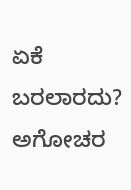ಏಕೆ ಬರಲಾರದು? ಅಗೋಚರ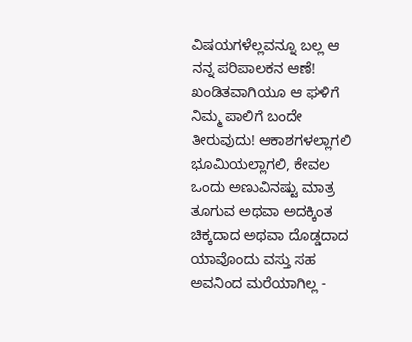ವಿಷಯಗಳೆಲ್ಲವನ್ನೂ ಬಲ್ಲ ಆ ನನ್ನ ಪರಿಪಾಲಕನ ಆಣೆ! ಖಂಡಿತವಾಗಿಯೂ ಆ ಘಳಿಗೆ ನಿಮ್ಮ ಪಾಲಿಗೆ ಬಂದೇ ತೀರುವುದು! ಆಕಾಶಗಳಲ್ಲಾಗಲಿ ಭೂಮಿಯಲ್ಲಾಗಲಿ, ಕೇವಲ ಒಂದು ಅಣುವಿನಷ್ಟು ಮಾತ್ರ ತೂಗುವ ಅಥವಾ ಅದಕ್ಕಿಂತ ಚಿಕ್ಕದಾದ ಅಥವಾ ದೊಡ್ಡದಾದ ಯಾವೊಂದು ವಸ್ತು ಸಹ ಅವನಿಂದ ಮರೆಯಾಗಿಲ್ಲ -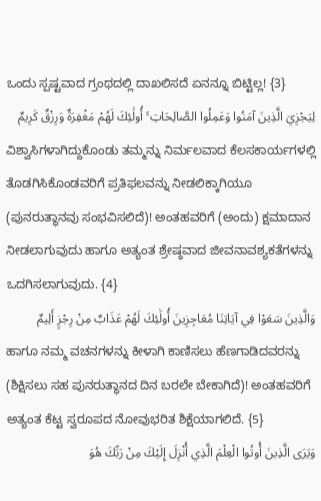ಒಂದು ಸ್ಪಷ್ಟವಾದ ಗ್ರಂಥದಲ್ಲಿ ದಾಖಲಿಸದೆ ಏನನ್ನೂ ಬಿಟ್ಟಿಲ್ಲ! {3}
لِيَجْزِيَ الَّذِينَ آمَنُوا وَعَمِلُوا الصَّالِحَاتِ ۚ أُولَٰئِكَ لَهُمْ مَغْفِرَةٌ وَرِزْقٌ كَرِيمٌ
ವಿಶ್ವಾಸಿಗಳಾಗಿದ್ದುಕೊಂಡು ತಮ್ಮನ್ನು ನಿರ್ಮಲವಾದ ಕೆಲಸಕಾರ್ಯಗಳಲ್ಲಿ ತೊಡಗಿಸಿಕೊಂಡವರಿಗೆ ಪ್ರತಿಫಲವನ್ನು ನೀಡಲಿಕ್ಕಾಗಿಯೂ (ಪುನರುತ್ಥಾನವು ಸಂಭವಿಸಲಿದೆ)! ಅಂತಹವರಿಗೆ (ಅಂದು) ಕ್ಷಮಾದಾನ ನೀಡಲಾಗುವುದು ಹಾಗೂ ಅತ್ಯಂತ ಶ್ರೇಷ್ಠವಾದ ಜೀವನಾವಶ್ಯಕತೆಗಳನ್ನು ಒದಗಿಸಲಾಗುವುದು. {4}
وَالَّذِينَ سَعَوْا فِي آيَاتِنَا مُعَاجِزِينَ أُولَٰئِكَ لَهُمْ عَذَابٌ مِنْ رِجْزٍ أَلِيمٌ
ಹಾಗೂ ನಮ್ಮ ವಚನಗಳನ್ನು ಕೀಳಾಗಿ ಕಾಣಿಸಲು ಹೆಣಗಾಡಿದವರನ್ನು (ಶಿಕ್ಷಿಸಲು ಸಹ ಪುನರುತ್ಥಾನದ ದಿನ ಬರಲೇ ಬೇಕಾಗಿದೆ)! ಅಂತಹವರಿಗೆ ಅತ್ಯಂತ ಕೆಟ್ಟ ಸ್ವರೂಪದ ನೋವುಭರಿತ ಶಿಕ್ಷೆಯಾಗಲಿದೆ. {5}
وَيَرَى الَّذِينَ أُوتُوا الْعِلْمَ الَّذِي أُنْزِلَ إِلَيْكَ مِنْ رَبِّكَ هُوَ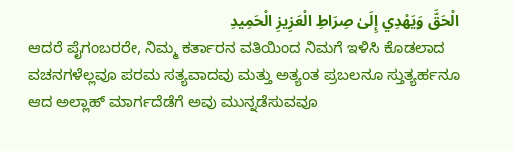الْحَقَّ وَيَهْدِي إِلَىٰ صِرَاطِ الْعَزِيزِ الْحَمِيدِ
ಆದರೆ ಪೈಗಂಬರರೇ, ನಿಮ್ಮ ಕರ್ತಾರನ ವತಿಯಿಂದ ನಿಮಗೆ ಇಳಿಸಿ ಕೊಡಲಾದ ವಚನಗಳೆಲ್ಲವೂ ಪರಮ ಸತ್ಯವಾದವು ಮತ್ತು ಅತ್ಯಂತ ಪ್ರಬಲನೂ ಸ್ತುತ್ಯರ್ಹನೂ ಆದ ಅಲ್ಲಾಹ್ ಮಾರ್ಗದೆಡೆಗೆ ಅವು ಮುನ್ನಡೆಸುವವೂ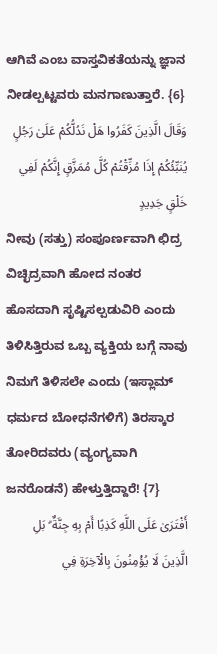ಆಗಿವೆ ಎಂಬ ವಾಸ್ತವಿಕತೆಯನ್ನು ಜ್ಞಾನ ನೀಡಲ್ಪಟ್ಟವರು ಮನಗಾಣುತ್ತಾರೆ. {6}
وَقَالَ الَّذِينَ كَفَرُوا هَلْ نَدُلُّكُمْ عَلَىٰ رَجُلٍ يُنَبِّئُكُمْ إِذَا مُزِّقْتُمْ كُلَّ مُمَزَّقٍ إِنَّكُمْ لَفِي خَلْقٍ جَدِيدٍ
ನೀವು (ಸತ್ತು) ಸಂಪೂರ್ಣವಾಗಿ ಛಿದ್ರ ವಿಚ್ಛಿದ್ರವಾಗಿ ಹೋದ ನಂತರ ಹೊಸದಾಗಿ ಸೃಷ್ಟಿಸಲ್ಪಡುವಿರಿ ಎಂದು ತಿಳಿಸಿತ್ತಿರುವ ಒಬ್ಬ ವ್ಯಕ್ತಿಯ ಬಗ್ಗೆ ನಾವು ನಿಮಗೆ ತಿಳಿಸಲೇ ಎಂದು (ಇಸ್ಲಾಮ್ ಧರ್ಮದ ಬೋಧನೆಗಳಿಗೆ) ತಿರಸ್ಕಾರ ತೋರಿದವರು (ವ್ಯಂಗ್ಯವಾಗಿ ಜನರೊಡನೆ) ಹೇಳ್ತುತ್ತಿದ್ದಾರೆ! {7}
أَفْتَرَىٰ عَلَى اللَّهِ كَذِبًا أَمْ بِهِ جِنَّةٌ ۗ بَلِ الَّذِينَ لَا يُؤْمِنُونَ بِالْآخِرَةِ فِي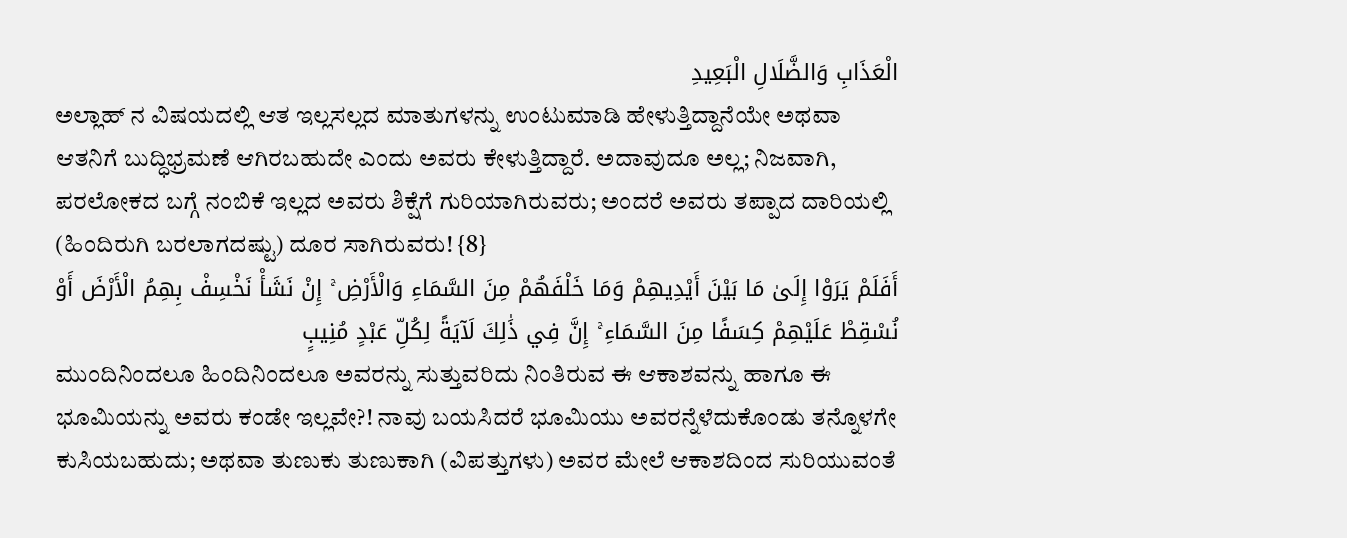الْعَذَابِ وَالضَّلَالِ الْبَعِيدِ
ಅಲ್ಲಾಹ್ ನ ವಿಷಯದಲ್ಲಿ ಆತ ಇಲ್ಲಸಲ್ಲದ ಮಾತುಗಳನ್ನು ಉಂಟುಮಾಡಿ ಹೇಳುತ್ತಿದ್ದಾನೆಯೇ ಅಥವಾ ಆತನಿಗೆ ಬುದ್ಧಿಭ್ರಮಣೆ ಆಗಿರಬಹುದೇ ಎಂದು ಅವರು ಕೇಳುತ್ತಿದ್ದಾರೆ. ಅದಾವುದೂ ಅಲ್ಲ; ನಿಜವಾಗಿ, ಪರಲೋಕದ ಬಗ್ಗೆ ನಂಬಿಕೆ ಇಲ್ಲದ ಅವರು ಶಿಕ್ಷೆಗೆ ಗುರಿಯಾಗಿರುವರು; ಅಂದರೆ ಅವರು ತಪ್ಪಾದ ದಾರಿಯಲ್ಲಿ (ಹಿಂದಿರುಗಿ ಬರಲಾಗದಷ್ಟು) ದೂರ ಸಾಗಿರುವರು! {8}
أَفَلَمْ يَرَوْا إِلَىٰ مَا بَيْنَ أَيْدِيهِمْ وَمَا خَلْفَهُمْ مِنَ السَّمَاءِ وَالْأَرْضِ ۚ إِنْ نَشَأْ نَخْسِفْ بِهِمُ الْأَرْضَ أَوْ نُسْقِطْ عَلَيْهِمْ كِسَفًا مِنَ السَّمَاءِ ۚ إِنَّ فِي ذَٰلِكَ لَآيَةً لِكُلِّ عَبْدٍ مُنِيبٍ
ಮುಂದಿನಿಂದಲೂ ಹಿಂದಿನಿಂದಲೂ ಅವರನ್ನು ಸುತ್ತುವರಿದು ನಿಂತಿರುವ ಈ ಆಕಾಶವನ್ನು ಹಾಗೂ ಈ ಭೂಮಿಯನ್ನು ಅವರು ಕಂಡೇ ಇಲ್ಲವೇ?! ನಾವು ಬಯಸಿದರೆ ಭೂಮಿಯು ಅವರನ್ನೆಳೆದುಕೊಂಡು ತನ್ನೊಳಗೇ ಕುಸಿಯಬಹುದು; ಅಥವಾ ತುಣುಕು ತುಣುಕಾಗಿ (ವಿಪತ್ತುಗಳು) ಅವರ ಮೇಲೆ ಆಕಾಶದಿಂದ ಸುರಿಯುವಂತೆ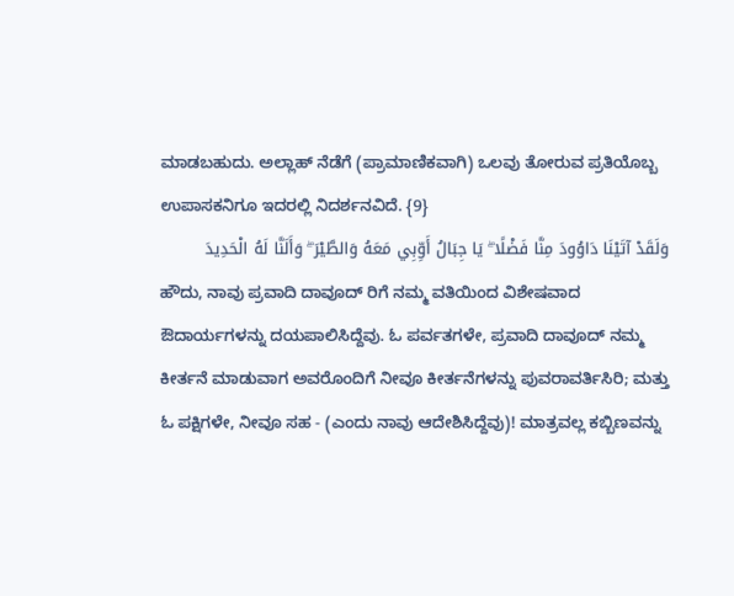ಮಾಡಬಹುದು. ಅಲ್ಲಾಹ್ ನೆಡೆಗೆ (ಪ್ರಾಮಾಣಿಕವಾಗಿ) ಒಲವು ತೋರುವ ಪ್ರತಿಯೊಬ್ಬ ಉಪಾಸಕನಿಗೂ ಇದರಲ್ಲಿ ನಿದರ್ಶನವಿದೆ. {9}
وَلَقَدْ آتَيْنَا دَاوُودَ مِنَّا فَضْلًا ۖ يَا جِبَالُ أَوِّبِي مَعَهُ وَالطَّيْرَ ۖ وَأَلَنَّا لَهُ الْحَدِيدَ
ಹೌದು, ನಾವು ಪ್ರವಾದಿ ದಾವೂದ್ ರಿಗೆ ನಮ್ಮ ವತಿಯಿಂದ ವಿಶೇಷವಾದ ಔದಾರ್ಯಗಳನ್ನು ದಯಪಾಲಿಸಿದ್ದೆವು. ಓ ಪರ್ವತಗಳೇ, ಪ್ರವಾದಿ ದಾವೂದ್ ನಮ್ಮ ಕೀರ್ತನೆ ಮಾಡುವಾಗ ಅವರೊಂದಿಗೆ ನೀವೂ ಕೀರ್ತನೆಗಳನ್ನು ಪುವರಾವರ್ತಿಸಿರಿ; ಮತ್ತು ಓ ಪಕ್ಷಿಗಳೇ, ನೀವೂ ಸಹ - (ಎಂದು ನಾವು ಆದೇಶಿಸಿದ್ದೆವು)! ಮಾತ್ರವಲ್ಲ ಕಬ್ಬಿಣವನ್ನು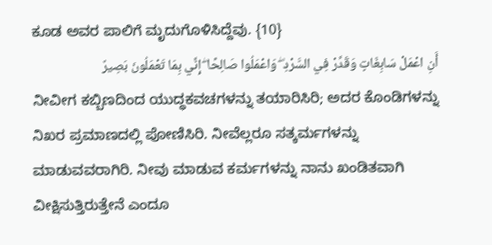ಕೂಡ ಅವರ ಪಾಲಿಗೆ ಮೃದುಗೊಳಿಸಿದ್ದೆವು. {10}
أَنِ اعْمَلْ سَابِغَاتٍ وَقَدِّرْ فِي السَّرْدِ ۖ وَاعْمَلُوا صَالِحًا ۖ إِنِّي بِمَا تَعْمَلُونَ بَصِيرٌ
ನೀವೀಗ ಕಬ್ಬಿಣದಿಂದ ಯುದ್ಧಕವಚಗಳನ್ನು ತಯಾರಿಸಿರಿ; ಅದರ ಕೊಂಡಿಗಳನ್ನು ನಿಖರ ಪ್ರಮಾಣದಲ್ಲಿ ಪೋಣಿಸಿರಿ. ನೀವೆಲ್ಲರೂ ಸತ್ಕರ್ಮಗಳನ್ನು ಮಾಡುವವರಾಗಿರಿ. ನೀವು ಮಾಡುವ ಕರ್ಮಗಳನ್ನು ನಾನು ಖಂಡಿತವಾಗಿ ವೀಕ್ಷಿಸುತ್ತಿರುತ್ತೇನೆ ಎಂದೂ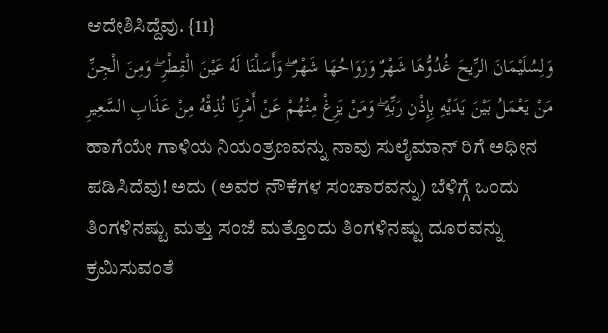ಆದೇಶಿಸಿದ್ದೆವು. {11}
وَلِسُلَيْمَانَ الرِّيحَ غُدُوُّهَا شَهْرٌ وَرَوَاحُهَا شَهْرٌ ۖ وَأَسَلْنَا لَهُ عَيْنَ الْقِطْرِ ۖ وَمِنَ الْجِنِّ مَنْ يَعْمَلُ بَيْنَ يَدَيْهِ بِإِذْنِ رَبِّهِ ۖ وَمَنْ يَزِغْ مِنْهُمْ عَنْ أَمْرِنَا نُذِقْهُ مِنْ عَذَابِ السَّعِيرِ
ಹಾಗೆಯೇ ಗಾಳಿಯ ನಿಯಂತ್ರಣವನ್ನು ನಾವು ಸುಲೈಮಾನ್ ರಿಗೆ ಅಧೀನ ಪಡಿಸಿದೆವು! ಅದು (ಅವರ ನೌಕೆಗಳ ಸಂಚಾರವನ್ನು) ಬೆಳಿಗ್ಗೆ ಒಂದು ತಿಂಗಳಿನಷ್ಟು ಮತ್ತು ಸಂಜೆ ಮತ್ತೊಂದು ತಿಂಗಳಿನಷ್ಟು ದೂರವನ್ನು ಕ್ರಮಿಸುವಂತೆ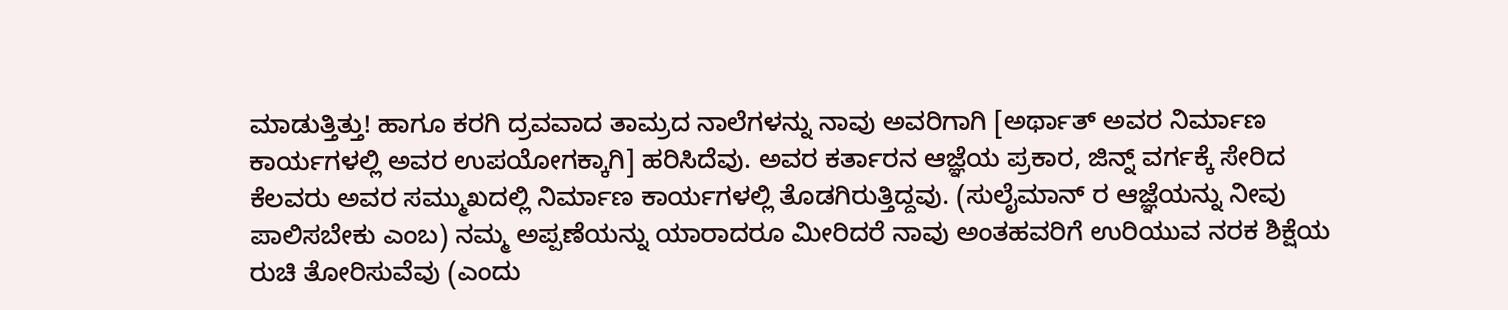ಮಾಡುತ್ತಿತ್ತು! ಹಾಗೂ ಕರಗಿ ದ್ರವವಾದ ತಾಮ್ರದ ನಾಲೆಗಳನ್ನು ನಾವು ಅವರಿಗಾಗಿ [ಅರ್ಥಾತ್ ಅವರ ನಿರ್ಮಾಣ ಕಾರ್ಯಗಳಲ್ಲಿ ಅವರ ಉಪಯೋಗಕ್ಕಾಗಿ] ಹರಿಸಿದೆವು. ಅವರ ಕರ್ತಾರನ ಆಜ್ಞೆಯ ಪ್ರಕಾರ, ಜಿನ್ನ್ ವರ್ಗಕ್ಕೆ ಸೇರಿದ ಕೆಲವರು ಅವರ ಸಮ್ಮುಖದಲ್ಲಿ ನಿರ್ಮಾಣ ಕಾರ್ಯಗಳಲ್ಲಿ ತೊಡಗಿರುತ್ತಿದ್ದವು. (ಸುಲೈಮಾನ್ ರ ಆಜ್ಞೆಯನ್ನು ನೀವು ಪಾಲಿಸಬೇಕು ಎಂಬ) ನಮ್ಮ ಅಪ್ಪಣೆಯನ್ನು ಯಾರಾದರೂ ಮೀರಿದರೆ ನಾವು ಅಂತಹವರಿಗೆ ಉರಿಯುವ ನರಕ ಶಿಕ್ಷೆಯ ರುಚಿ ತೋರಿಸುವೆವು (ಎಂದು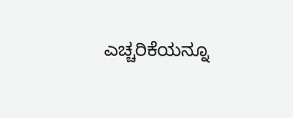ಎಚ್ಚರಿಕೆಯನ್ನೂ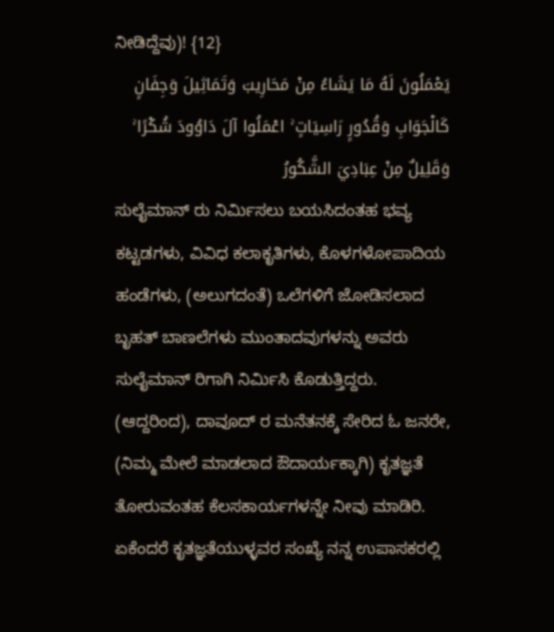ನೀಡಿದ್ದೆವು)! {12}
يَعْمَلُونَ لَهُ مَا يَشَاءُ مِنْ مَحَارِيبَ وَتَمَاثِيلَ وَجِفَانٍ كَالْجَوَابِ وَقُدُورٍ رَاسِيَاتٍ ۚ اعْمَلُوا آلَ دَاوُودَ شُكْرًا ۚ وَقَلِيلٌ مِنْ عِبَادِيَ الشَّكُورُ
ಸುಲೈಮಾನ್ ರು ನಿರ್ಮಿಸಲು ಬಯಸಿದಂತಹ ಭವ್ಯ ಕಟ್ಟಡಗಳು, ವಿವಿಧ ಕಲಾಕೃತಿಗಳು, ಕೊಳಗಳೋಪಾದಿಯ ಹಂಡೆಗಳು, (ಅಲುಗದಂತೆ) ಒಲೆಗಳಿಗೆ ಜೋಡಿಸಲಾದ ಬೃಹತ್ ಬಾಣಲೆಗಳು ಮುಂತಾದವುಗಳನ್ನು ಅವರು ಸುಲೈಮಾನ್ ರಿಗಾಗಿ ನಿರ್ಮಿಸಿ ಕೊಡುತ್ತಿದ್ದರು. (ಆದ್ದರಿಂದ), ದಾವೂದ್ ರ ಮನೆತನಕ್ಕೆ ಸೇರಿದ ಓ ಜನರೇ, (ನಿಮ್ಮ ಮೇಲೆ ಮಾಡಲಾದ ಔದಾರ್ಯಕ್ಕಾಗಿ) ಕೃತಜ್ಞತೆ ತೋರುವಂತಹ ಕೆಲಸಕಾರ್ಯಗಳನ್ನೇ ನೀವು ಮಾಡಿರಿ. ಏಕೆಂದರೆ ಕೃತಜ್ಞತೆಯುಳ್ಳವರ ಸಂಖ್ಯೆ ನನ್ನ ಉಪಾಸಕರಲ್ಲಿ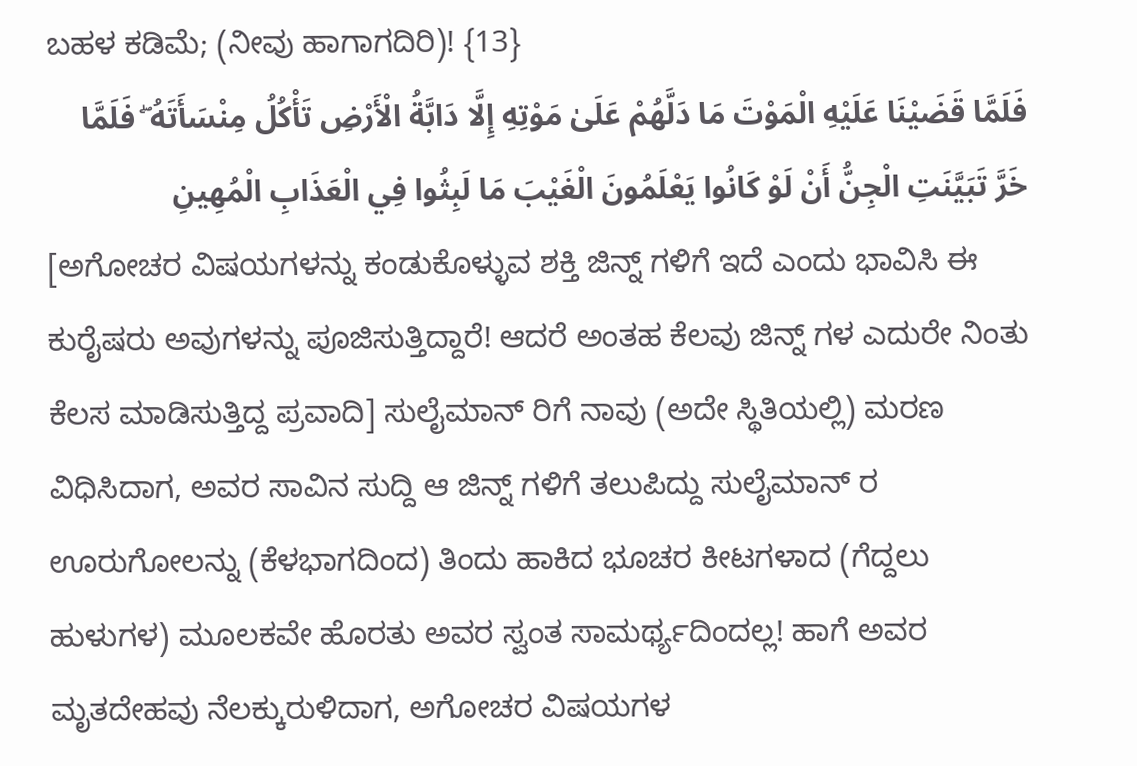ಬಹಳ ಕಡಿಮೆ; (ನೀವು ಹಾಗಾಗದಿರಿ)! {13}
فَلَمَّا قَضَيْنَا عَلَيْهِ الْمَوْتَ مَا دَلَّهُمْ عَلَىٰ مَوْتِهِ إِلَّا دَابَّةُ الْأَرْضِ تَأْكُلُ مِنْسَأَتَهُ ۖ فَلَمَّا خَرَّ تَبَيَّنَتِ الْجِنُّ أَنْ لَوْ كَانُوا يَعْلَمُونَ الْغَيْبَ مَا لَبِثُوا فِي الْعَذَابِ الْمُهِينِ
[ಅಗೋಚರ ವಿಷಯಗಳನ್ನು ಕಂಡುಕೊಳ್ಳುವ ಶಕ್ತಿ ಜಿನ್ನ್ ಗಳಿಗೆ ಇದೆ ಎಂದು ಭಾವಿಸಿ ಈ ಕುರೈಷರು ಅವುಗಳನ್ನು ಪೂಜಿಸುತ್ತಿದ್ದಾರೆ! ಆದರೆ ಅಂತಹ ಕೆಲವು ಜಿನ್ನ್ ಗಳ ಎದುರೇ ನಿಂತು ಕೆಲಸ ಮಾಡಿಸುತ್ತಿದ್ದ ಪ್ರವಾದಿ] ಸುಲೈಮಾನ್ ರಿಗೆ ನಾವು (ಅದೇ ಸ್ಥಿತಿಯಲ್ಲಿ) ಮರಣ ವಿಧಿಸಿದಾಗ, ಅವರ ಸಾವಿನ ಸುದ್ದಿ ಆ ಜಿನ್ನ್ ಗಳಿಗೆ ತಲುಪಿದ್ದು ಸುಲೈಮಾನ್ ರ ಊರುಗೋಲನ್ನು (ಕೆಳಭಾಗದಿಂದ) ತಿಂದು ಹಾಕಿದ ಭೂಚರ ಕೀಟಗಳಾದ (ಗೆದ್ದಲು ಹುಳುಗಳ) ಮೂಲಕವೇ ಹೊರತು ಅವರ ಸ್ವಂತ ಸಾಮರ್ಥ್ಯದಿಂದಲ್ಲ! ಹಾಗೆ ಅವರ ಮೃತದೇಹವು ನೆಲಕ್ಕುರುಳಿದಾಗ, ಅಗೋಚರ ವಿಷಯಗಳ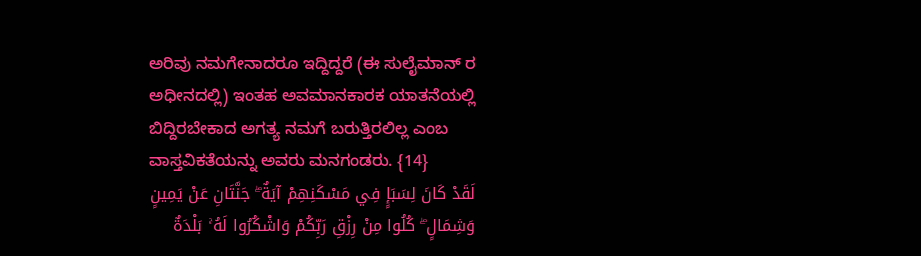ಅರಿವು ನಮಗೇನಾದರೂ ಇದ್ದಿದ್ದರೆ (ಈ ಸುಲೈಮಾನ್ ರ ಅಧೀನದಲ್ಲಿ) ಇಂತಹ ಅವಮಾನಕಾರಕ ಯಾತನೆಯಲ್ಲಿ ಬಿದ್ದಿರಬೇಕಾದ ಅಗತ್ಯ ನಮಗೆ ಬರುತ್ತಿರಲಿಲ್ಲ ಎಂಬ ವಾಸ್ತವಿಕತೆಯನ್ನು ಅವರು ಮನಗಂಡರು. {14}
لَقَدْ كَانَ لِسَبَإٍ فِي مَسْكَنِهِمْ آيَةٌ ۖ جَنَّتَانِ عَنْ يَمِينٍ وَشِمَالٍ ۖ كُلُوا مِنْ رِزْقِ رَبِّكُمْ وَاشْكُرُوا لَهُ ۚ بَلْدَةٌ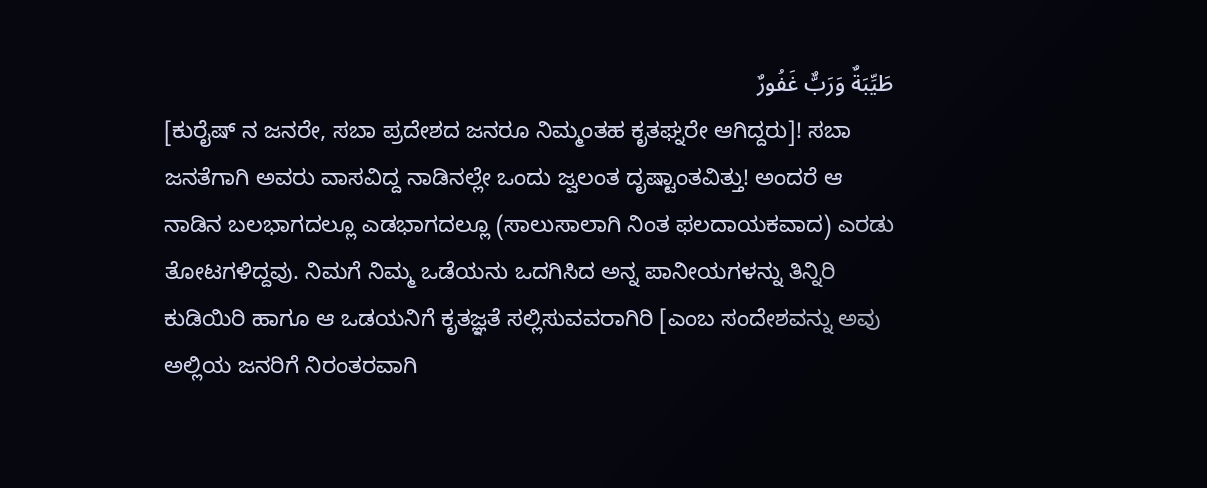طَيِّبَةٌ وَرَبٌّ غَفُورٌ
[ಕುರೈಷ್ ನ ಜನರೇ, ಸಬಾ ಪ್ರದೇಶದ ಜನರೂ ನಿಮ್ಮಂತಹ ಕೃತಘ್ನರೇ ಆಗಿದ್ದರು]! ಸಬಾ ಜನತೆಗಾಗಿ ಅವರು ವಾಸವಿದ್ದ ನಾಡಿನಲ್ಲೇ ಒಂದು ಜ್ವಲಂತ ದೃಷ್ಟಾಂತವಿತ್ತು! ಅಂದರೆ ಆ ನಾಡಿನ ಬಲಭಾಗದಲ್ಲೂ ಎಡಭಾಗದಲ್ಲೂ (ಸಾಲುಸಾಲಾಗಿ ನಿಂತ ಫಲದಾಯಕವಾದ) ಎರಡು ತೋಟಗಳಿದ್ದವು. ನಿಮಗೆ ನಿಮ್ಮ ಒಡೆಯನು ಒದಗಿಸಿದ ಅನ್ನ ಪಾನೀಯಗಳನ್ನು ತಿನ್ನಿರಿ ಕುಡಿಯಿರಿ ಹಾಗೂ ಆ ಒಡಯನಿಗೆ ಕೃತಜ್ಞತೆ ಸಲ್ಲಿಸುವವರಾಗಿರಿ [ಎಂಬ ಸಂದೇಶವನ್ನು ಅವು ಅಲ್ಲಿಯ ಜನರಿಗೆ ನಿರಂತರವಾಗಿ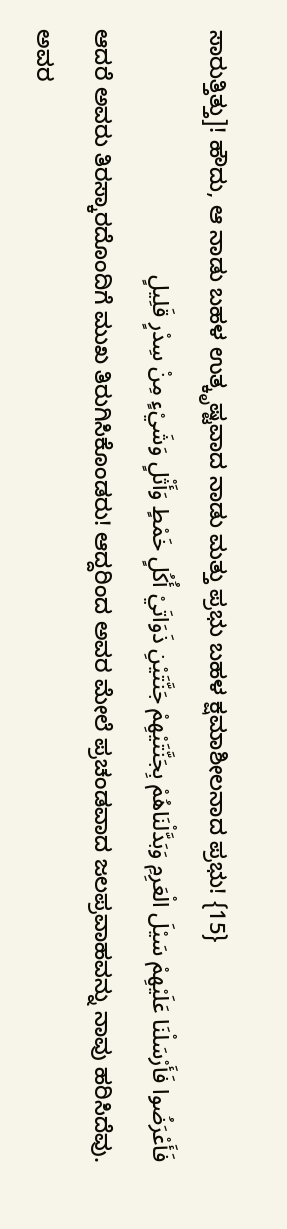ಸಾರುತ್ತಿತ್ತು]! ಹೌದು, ಆ ನಾಡು ಬಹಳ ಉತ್ಕೃಷ್ಟವಾದ ನಾಡು ಮತ್ತು ಪ್ರಭು ಬಹಳ ಕ್ಷಮಾಶೀಲನಾದ ಪ್ರಭು! {15}
فَأَعْرَضُوا فَأَرْسَلْنَا عَلَيْهِمْ سَيْلَ الْعَرِمِ وَبَدَّلْنَاهُمْ بِجَنَّتَيْهِمْ جَنَّتَيْنِ ذَوَاتَيْ أُكُلٍ خَمْطٍ وَأَثْلٍ وَشَيْءٍ مِنْ سِدْرٍ قَلِيلٍ
ಆದರೆ ಅವರು ತಿರಸ್ಕಾರದೊಂದಿಗೆ ಮುಖ ತಿರುಗಿಸಿಕೊಂಡರು! ಆದ್ದರಿಂದ ಅವರ ಮೇಲೆ ಪ್ರಚಂಡವಾದ ಜಲಪ್ರವಾಹವನ್ನು ನಾವು ಹರಿಸಿದೆವು. ಅವರ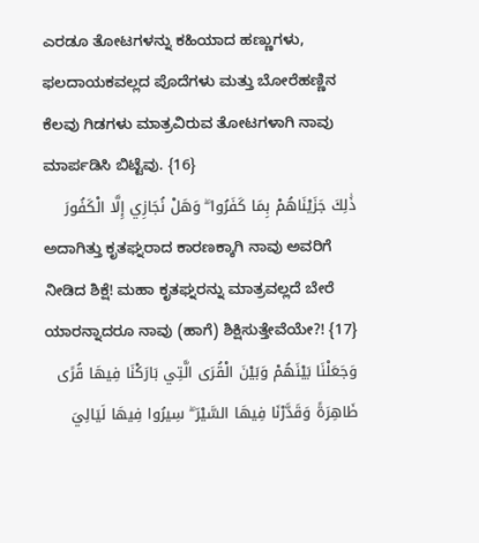ಎರಡೂ ತೋಟಗಳನ್ನು ಕಹಿಯಾದ ಹಣ್ಣುಗಳು, ಫಲದಾಯಕವಲ್ಲದ ಪೊದೆಗಳು ಮತ್ತು ಬೋರೆಹಣ್ಣಿನ ಕೆಲವು ಗಿಡಗಳು ಮಾತ್ರವಿರುವ ತೋಟಗಳಾಗಿ ನಾವು ಮಾರ್ಪಡಿಸಿ ಬಿಟ್ಟೆವು. {16}
ذَٰلِكَ جَزَيْنَاهُمْ بِمَا كَفَرُوا ۖ وَهَلْ نُجَازِي إِلَّا الْكَفُورَ
ಅದಾಗಿತ್ತು ಕೃತಘ್ನರಾದ ಕಾರಣಕ್ಕಾಗಿ ನಾವು ಅವರಿಗೆ ನೀಡಿದ ಶಿಕ್ಷೆ! ಮಹಾ ಕೃತಘ್ನರನ್ನು ಮಾತ್ರವಲ್ಲದೆ ಬೇರೆ ಯಾರನ್ನಾದರೂ ನಾವು (ಹಾಗೆ) ಶಿಕ್ಷಿಸುತ್ತೇವೆಯೇ?! {17}
وَجَعَلْنَا بَيْنَهُمْ وَبَيْنَ الْقُرَى الَّتِي بَارَكْنَا فِيهَا قُرًى ظَاهِرَةً وَقَدَّرْنَا فِيهَا السَّيْرَ ۖ سِيرُوا فِيهَا لَيَالِيَ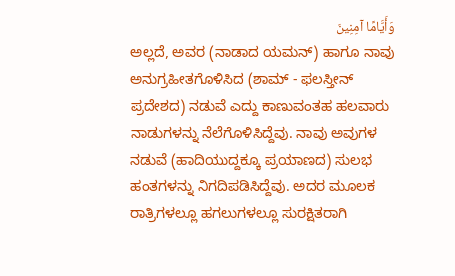وَأَيَّامًا آمِنِينَ
ಅಲ್ಲದೆ, ಅವರ (ನಾಡಾದ ಯಮನ್) ಹಾಗೂ ನಾವು ಅನುಗ್ರಹೀತಗೊಳಿಸಿದ (ಶಾಮ್ - ಫಲಸ್ತೀನ್ ಪ್ರದೇಶದ) ನಡುವೆ ಎದ್ದು ಕಾಣುವಂತಹ ಹಲವಾರು ನಾಡುಗಳನ್ನು ನೆಲೆಗೊಳಿಸಿದ್ದೆವು. ನಾವು ಅವುಗಳ ನಡುವೆ (ಹಾದಿಯುದ್ದಕ್ಕೂ ಪ್ರಯಾಣದ) ಸುಲಭ ಹಂತಗಳನ್ನು ನಿಗದಿಪಡಿಸಿದ್ದೆವು. ಅದರ ಮೂಲಕ ರಾತ್ರಿಗಳಲ್ಲೂ ಹಗಲುಗಳಲ್ಲೂ ಸುರಕ್ಷಿತರಾಗಿ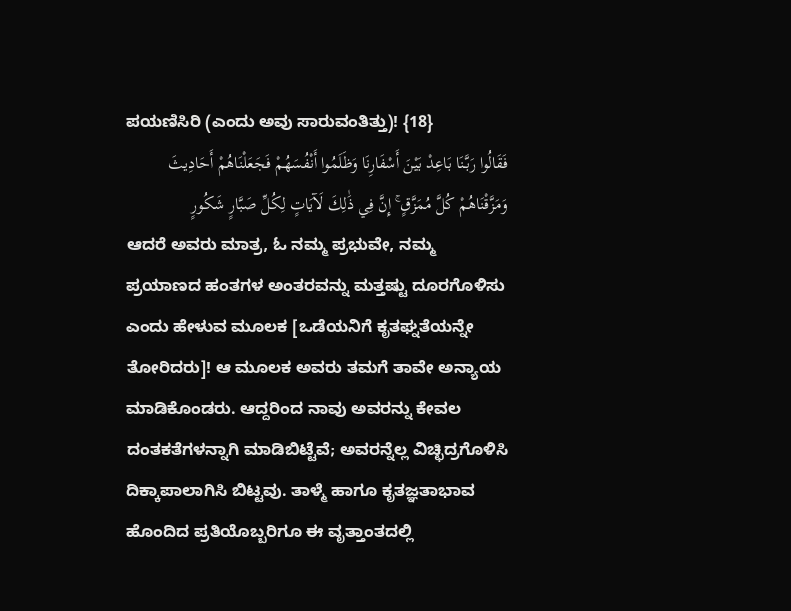ಪಯಣಿಸಿರಿ (ಎಂದು ಅವು ಸಾರುವಂತಿತ್ತು)! {18}
فَقَالُوا رَبَّنَا بَاعِدْ بَيْنَ أَسْفَارِنَا وَظَلَمُوا أَنْفُسَهُمْ فَجَعَلْنَاهُمْ أَحَادِيثَ وَمَزَّقْنَاهُمْ كُلَّ مُمَزَّقٍ ۚ إِنَّ فِي ذَٰلِكَ لَآيَاتٍ لِكُلِّ صَبَّارٍ شَكُورٍ
ಆದರೆ ಅವರು ಮಾತ್ರ, ಓ ನಮ್ಮ ಪ್ರಭುವೇ, ನಮ್ಮ ಪ್ರಯಾಣದ ಹಂತಗಳ ಅಂತರವನ್ನು ಮತ್ತಷ್ಟು ದೂರಗೊಳಿಸು ಎಂದು ಹೇಳುವ ಮೂಲಕ [ಒಡೆಯನಿಗೆ ಕೃತಘ್ನತೆಯನ್ನೇ ತೋರಿದರು]! ಆ ಮೂಲಕ ಅವರು ತಮಗೆ ತಾವೇ ಅನ್ಯಾಯ ಮಾಡಿಕೊಂಡರು. ಆದ್ದರಿಂದ ನಾವು ಅವರನ್ನು ಕೇವಲ ದಂತಕತೆಗಳನ್ನಾಗಿ ಮಾಡಿಬಿಟ್ಟೆವೆ; ಅವರನ್ನೆಲ್ಲ ವಿಚ್ಛಿದ್ರಗೊಳಿಸಿ ದಿಕ್ಕಾಪಾಲಾಗಿಸಿ ಬಿಟ್ಟವು. ತಾಳ್ಮೆ ಹಾಗೂ ಕೃತಜ್ಞತಾಭಾವ ಹೊಂದಿದ ಪ್ರತಿಯೊಬ್ಬರಿಗೂ ಈ ವೃತ್ತಾಂತದಲ್ಲಿ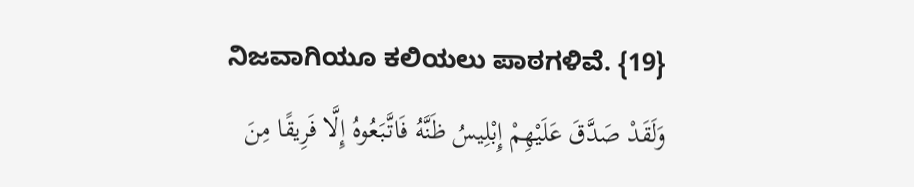ನಿಜವಾಗಿಯೂ ಕಲಿಯಲು ಪಾಠಗಳಿವೆ. {19}
وَلَقَدْ صَدَّقَ عَلَيْهِمْ إِبْلِيسُ ظَنَّهُ فَاتَّبَعُوهُ إِلَّا فَرِيقًا مِنَ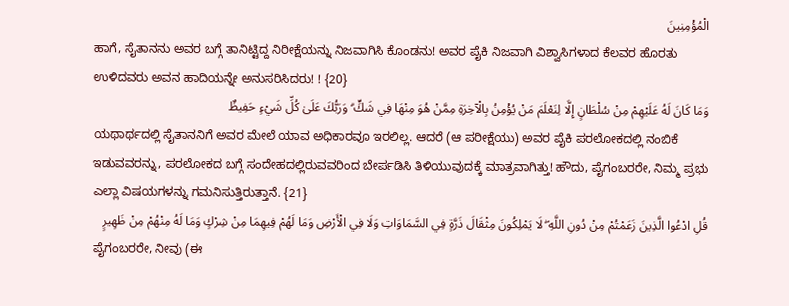الْمُؤْمِنِينَ
ಹಾಗೆ, ಸೈತಾನನು ಅವರ ಬಗ್ಗೆ ತಾನಿಟ್ಟಿದ್ದ ನಿರೀಕ್ಷೆಯನ್ನು ನಿಜವಾಗಿಸಿ ಕೊಂಡನು! ಅವರ ಪೈಕಿ ನಿಜವಾಗಿ ವಿಶ್ವಾಸಿಗಳಾದ ಕೆಲವರ ಹೊರತು ಉಳಿದವರು ಅವನ ಹಾದಿಯನ್ನೇ ಅನುಸರಿಸಿದರು! ! {20}
وَمَا كَانَ لَهُ عَلَيْهِمْ مِنْ سُلْطَانٍ إِلَّا لِنَعْلَمَ مَنْ يُؤْمِنُ بِالْآخِرَةِ مِمَّنْ هُوَ مِنْهَا فِي شَكٍّ ۗ وَرَبُّكَ عَلَىٰ كُلِّ شَيْءٍ حَفِيظٌ
ಯಥಾರ್ಥದಲ್ಲಿ ಸೈತಾನನಿಗೆ ಅವರ ಮೇಲೆ ಯಾವ ಅಧಿಕಾರವೂ ಇರಲಿಲ್ಲ. ಆದರೆ (ಆ ಪರೀಕ್ಷೆಯು) ಅವರ ಪೈಕಿ ಪರಲೋಕದಲ್ಲಿ ನಂಬಿಕೆ ಇಡುವವರನ್ನು, ಪರಲೋಕದ ಬಗ್ಗೆ ಸಂದೇಹದಲ್ಲಿರುವವರಿಂದ ಬೇರ್ಪಡಿಸಿ ತಿಳಿಯುವುದಕ್ಕೆ ಮಾತ್ರವಾಗಿತ್ತು! ಹೌದು, ಪೈಗಂಬರರೇ, ನಿಮ್ಮ ಪ್ರಭು ಎಲ್ಲಾ ವಿಷಯಗಳನ್ನು ಗಮನಿಸುತ್ತಿರುತ್ತಾನೆ. {21}
قُلِ ادْعُوا الَّذِينَ زَعَمْتُمْ مِنْ دُونِ اللَّهِ ۖ لَا يَمْلِكُونَ مِثْقَالَ ذَرَّةٍ فِي السَّمَاوَاتِ وَلَا فِي الْأَرْضِ وَمَا لَهُمْ فِيهِمَا مِنْ شِرْكٍ وَمَا لَهُ مِنْهُمْ مِنْ ظَهِيرٍ
ಪೈಗಂಬರರೇ, ನೀವು (ಈ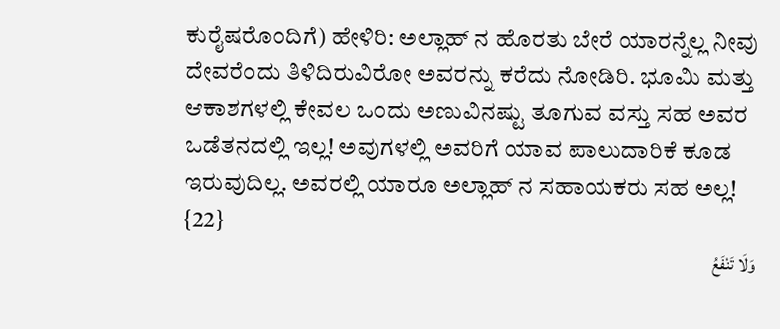ಕುರೈಷರೊಂದಿಗೆ) ಹೇಳಿರಿ: ಅಲ್ಲಾಹ್ ನ ಹೊರತು ಬೇರೆ ಯಾರನ್ನೆಲ್ಲ ನೀವು ದೇವರೆಂದು ತಿಳಿದಿರುವಿರೋ ಅವರನ್ನು ಕರೆದು ನೋಡಿರಿ. ಭೂಮಿ ಮತ್ತು ಆಕಾಶಗಳಲ್ಲಿ ಕೇವಲ ಒಂದು ಅಣುವಿನಷ್ಟು ತೂಗುವ ವಸ್ತು ಸಹ ಅವರ ಒಡೆತನದಲ್ಲಿ ಇಲ್ಲ! ಅವುಗಳಲ್ಲಿ ಅವರಿಗೆ ಯಾವ ಪಾಲುದಾರಿಕೆ ಕೂಡ ಇರುವುದಿಲ್ಲ. ಅವರಲ್ಲಿ ಯಾರೂ ಅಲ್ಲಾಹ್ ನ ಸಹಾಯಕರು ಸಹ ಅಲ್ಲ! {22}
وَلَا تَنْفَعُ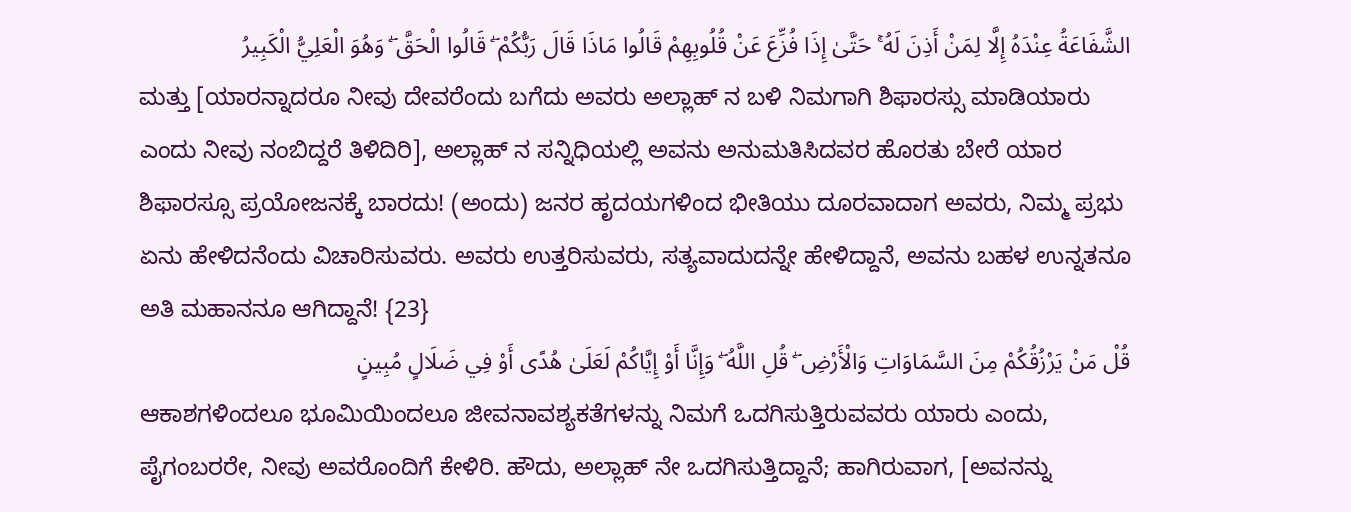الشَّفَاعَةُ عِنْدَهُ إِلَّا لِمَنْ أَذِنَ لَهُ ۚ حَتَّىٰ إِذَا فُزِّعَ عَنْ قُلُوبِهِمْ قَالُوا مَاذَا قَالَ رَبُّكُمْ ۖ قَالُوا الْحَقَّ ۖ وَهُوَ الْعَلِيُّ الْكَبِيرُ
ಮತ್ತು [ಯಾರನ್ನಾದರೂ ನೀವು ದೇವರೆಂದು ಬಗೆದು ಅವರು ಅಲ್ಲಾಹ್ ನ ಬಳಿ ನಿಮಗಾಗಿ ಶಿಫಾರಸ್ಸು ಮಾಡಿಯಾರು ಎಂದು ನೀವು ನಂಬಿದ್ದರೆ ತಿಳಿದಿರಿ], ಅಲ್ಲಾಹ್ ನ ಸನ್ನಿಧಿಯಲ್ಲಿ ಅವನು ಅನುಮತಿಸಿದವರ ಹೊರತು ಬೇರೆ ಯಾರ ಶಿಫಾರಸ್ಸೂ ಪ್ರಯೋಜನಕ್ಕೆ ಬಾರದು! (ಅಂದು) ಜನರ ಹೃದಯಗಳಿಂದ ಭೀತಿಯು ದೂರವಾದಾಗ ಅವರು, ನಿಮ್ಮ ಪ್ರಭು ಏನು ಹೇಳಿದನೆಂದು ವಿಚಾರಿಸುವರು. ಅವರು ಉತ್ತರಿಸುವರು, ಸತ್ಯವಾದುದನ್ನೇ ಹೇಳಿದ್ದಾನೆ, ಅವನು ಬಹಳ ಉನ್ನತನೂ ಅತಿ ಮಹಾನನೂ ಆಗಿದ್ದಾನೆ! {23}
قُلْ مَنْ يَرْزُقُكُمْ مِنَ السَّمَاوَاتِ وَالْأَرْضِ ۖ قُلِ اللَّهُ ۖ وَإِنَّا أَوْ إِيَّاكُمْ لَعَلَىٰ هُدًى أَوْ فِي ضَلَالٍ مُبِينٍ
ಆಕಾಶಗಳಿಂದಲೂ ಭೂಮಿಯಿಂದಲೂ ಜೀವನಾವಶ್ಯಕತೆಗಳನ್ನು ನಿಮಗೆ ಒದಗಿಸುತ್ತಿರುವವರು ಯಾರು ಎಂದು, ಪೈಗಂಬರರೇ, ನೀವು ಅವರೊಂದಿಗೆ ಕೇಳಿರಿ. ಹೌದು, ಅಲ್ಲಾಹ್ ನೇ ಒದಗಿಸುತ್ತಿದ್ದಾನೆ; ಹಾಗಿರುವಾಗ, [ಅವನನ್ನು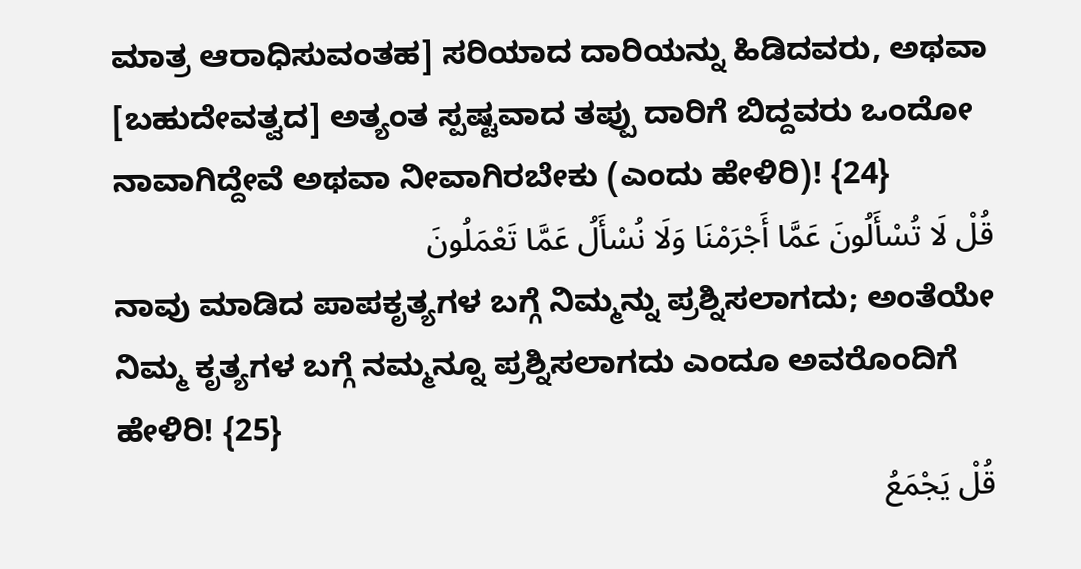ಮಾತ್ರ ಆರಾಧಿಸುವಂತಹ] ಸರಿಯಾದ ದಾರಿಯನ್ನು ಹಿಡಿದವರು, ಅಥವಾ [ಬಹುದೇವತ್ವದ] ಅತ್ಯಂತ ಸ್ಪಷ್ಟವಾದ ತಪ್ಪು ದಾರಿಗೆ ಬಿದ್ದವರು ಒಂದೋ ನಾವಾಗಿದ್ದೇವೆ ಅಥವಾ ನೀವಾಗಿರಬೇಕು (ಎಂದು ಹೇಳಿರಿ)! {24}
قُلْ لَا تُسْأَلُونَ عَمَّا أَجْرَمْنَا وَلَا نُسْأَلُ عَمَّا تَعْمَلُونَ
ನಾವು ಮಾಡಿದ ಪಾಪಕೃತ್ಯಗಳ ಬಗ್ಗೆ ನಿಮ್ಮನ್ನು ಪ್ರಶ್ನಿಸಲಾಗದು; ಅಂತೆಯೇ ನಿಮ್ಮ ಕೃತ್ಯಗಳ ಬಗ್ಗೆ ನಮ್ಮನ್ನೂ ಪ್ರಶ್ನಿಸಲಾಗದು ಎಂದೂ ಅವರೊಂದಿಗೆ ಹೇಳಿರಿ! {25}
قُلْ يَجْمَعُ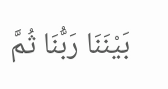بَيْنَنَا رَبُّنَا ثُمَّ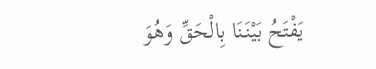يَفْتَحُ بَيْنَنَا بِالْحَقِّ وَهُوَ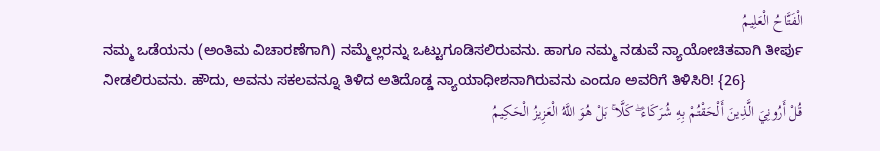الْفَتَّاحُ الْعَلِيمُ
ನಮ್ಮ ಒಡೆಯನು (ಅಂತಿಮ ವಿಚಾರಣೆಗಾಗಿ) ನಮ್ಮೆಲ್ಲರನ್ನು ಒಟ್ಟುಗೂಡಿಸಲಿರುವನು. ಹಾಗೂ ನಮ್ಮ ನಡುವೆ ನ್ಯಾಯೋಚಿತವಾಗಿ ತೀರ್ಪು ನೀಡಲಿರುವನು. ಹೌದು, ಅವನು ಸಕಲವನ್ನೂ ತಿಳಿದ ಅತಿದೊಡ್ಡ ನ್ಯಾಯಾಧೀಶನಾಗಿರುವನು ಎಂದೂ ಅವರಿಗೆ ತಿಳಿಸಿರಿ! {26}
قُلْ أَرُونِيَ الَّذِينَ أَلْحَقْتُمْ بِهِ شُرَكَاءَ ۖ كَلَّا ۚ بَلْ هُوَ اللَّهُ الْعَزِيزُ الْحَكِيمُ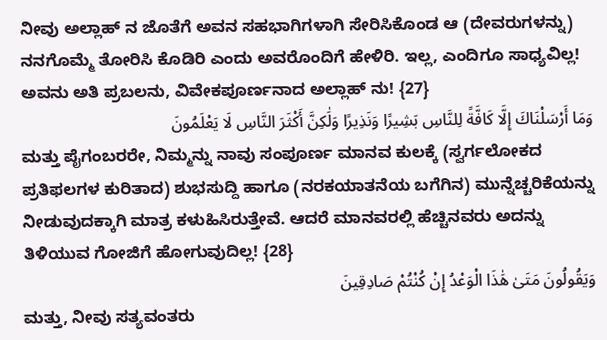ನೀವು ಅಲ್ಲಾಹ್ ನ ಜೊತೆಗೆ ಅವನ ಸಹಭಾಗಿಗಳಾಗಿ ಸೇರಿಸಿಕೊಂಡ ಆ (ದೇವರುಗಳನ್ನು) ನನಗೊಮ್ಮೆ ತೋರಿಸಿ ಕೊಡಿರಿ ಎಂದು ಅವರೊಂದಿಗೆ ಹೇಳಿರಿ. ಇಲ್ಲ, ಎಂದಿಗೂ ಸಾಧ್ಯವಿಲ್ಲ! ಅವನು ಅತಿ ಪ್ರಬಲನು, ವಿವೇಕಪೂರ್ಣನಾದ ಅಲ್ಲಾಹ್ ನು! {27}
وَمَا أَرْسَلْنَاكَ إِلَّا كَافَّةً لِلنَّاسِ بَشِيرًا وَنَذِيرًا وَلَٰكِنَّ أَكْثَرَ النَّاسِ لَا يَعْلَمُونَ
ಮತ್ತು ಪೈಗಂಬರರೇ, ನಿಮ್ಮನ್ನು ನಾವು ಸಂಪೂರ್ಣ ಮಾನವ ಕುಲಕ್ಕೆ (ಸ್ವರ್ಗಲೋಕದ ಪ್ರತಿಫಲಗಳ ಕುರಿತಾದ) ಶುಭಸುದ್ದಿ ಹಾಗೂ (ನರಕಯಾತನೆಯ ಬಗೆಗಿನ) ಮುನ್ನೆಚ್ಚರಿಕೆಯನ್ನು ನೀಡುವುದಕ್ಕಾಗಿ ಮಾತ್ರ ಕಳುಹಿಸಿರುತ್ತೇವೆ. ಆದರೆ ಮಾನವರಲ್ಲಿ ಹೆಚ್ಚಿನವರು ಅದನ್ನು ತಿಳಿಯುವ ಗೋಜಿಗೆ ಹೋಗುವುದಿಲ್ಲ! {28}
وَيَقُولُونَ مَتَىٰ هَٰذَا الْوَعْدُ إِنْ كُنْتُمْ صَادِقِينَ
ಮತ್ತು, ನೀವು ಸತ್ಯವಂತರು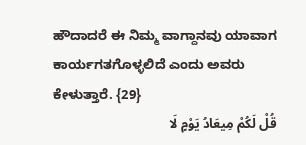ಹೌದಾದರೆ ಈ ನಿಮ್ಮ ವಾಗ್ದಾನವು ಯಾವಾಗ ಕಾರ್ಯಗತಗೊಳ್ಳಲಿದೆ ಎಂದು ಅವರು ಕೇಳುತ್ತಾರೆ. {29}
قُلْ لَكُمْ مِيعَادُ يَوْمٍ لَا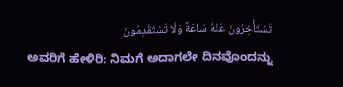تَسْتَأْخِرُونَ عَنْهُ سَاعَةً وَلَا تَسْتَقْدِمُونَ
ಅವರಿಗೆ ಹೇಳಿರಿ: ನಿಮಗೆ ಅದಾಗಲೇ ದಿನವೊಂದನ್ನು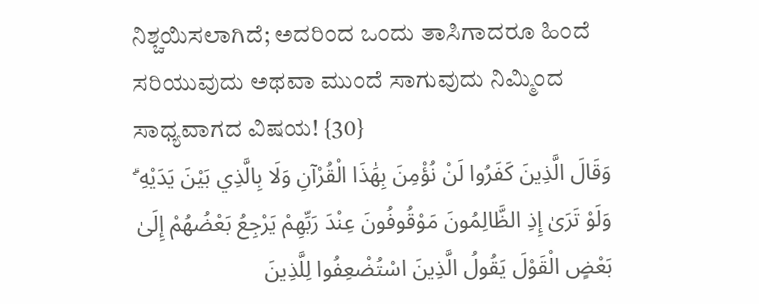ನಿಶ್ಚಯಿಸಲಾಗಿದೆ; ಅದರಿಂದ ಒಂದು ತಾಸಿಗಾದರೂ ಹಿಂದೆ ಸರಿಯುವುದು ಅಥವಾ ಮುಂದೆ ಸಾಗುವುದು ನಿಮ್ಮಿಂದ ಸಾಧ್ಯವಾಗದ ವಿಷಯ! {30}
وَقَالَ الَّذِينَ كَفَرُوا لَنْ نُؤْمِنَ بِهَٰذَا الْقُرْآنِ وَلَا بِالَّذِي بَيْنَ يَدَيْهِ ۗ وَلَوْ تَرَىٰ إِذِ الظَّالِمُونَ مَوْقُوفُونَ عِنْدَ رَبِّهِمْ يَرْجِعُ بَعْضُهُمْ إِلَىٰ بَعْضٍ الْقَوْلَ يَقُولُ الَّذِينَ اسْتُضْعِفُوا لِلَّذِينَ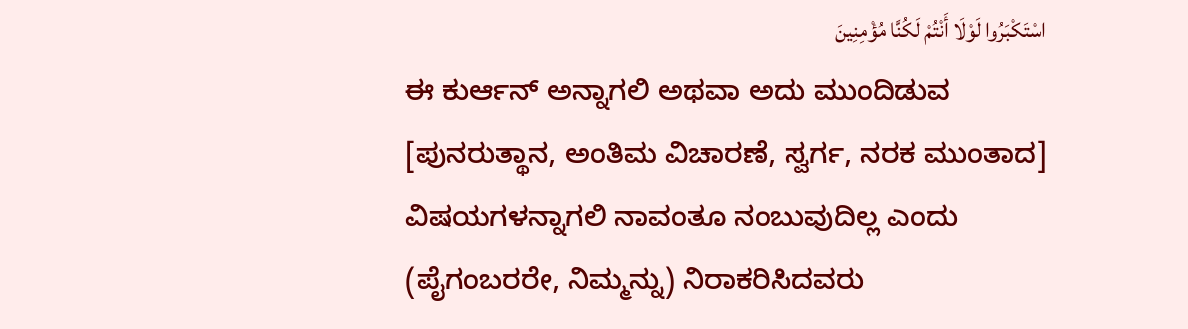اسْتَكْبَرُوا لَوْلَا أَنْتُمْ لَكُنَّا مُؤْمِنِينَ
ಈ ಕುರ್ಆನ್ ಅನ್ನಾಗಲಿ ಅಥವಾ ಅದು ಮುಂದಿಡುವ [ಪುನರುತ್ಥಾನ, ಅಂತಿಮ ವಿಚಾರಣೆ, ಸ್ವರ್ಗ, ನರಕ ಮುಂತಾದ] ವಿಷಯಗಳನ್ನಾಗಲಿ ನಾವಂತೂ ನಂಬುವುದಿಲ್ಲ ಎಂದು (ಪೈಗಂಬರರೇ, ನಿಮ್ಮನ್ನು) ನಿರಾಕರಿಸಿದವರು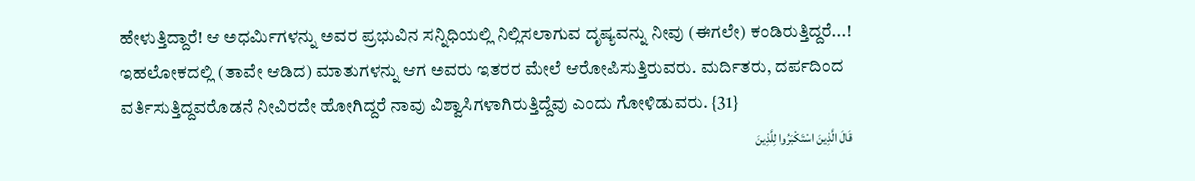ಹೇಳುತ್ತಿದ್ದಾರೆ! ಆ ಅಧರ್ಮಿಗಳನ್ನು ಅವರ ಪ್ರಭುವಿನ ಸನ್ನಿಧಿಯಲ್ಲಿ ನಿಲ್ಲಿಸಲಾಗುವ ದೃಷ್ಯವನ್ನು ನೀವು (ಈಗಲೇ) ಕಂಡಿರುತ್ತಿದ್ದರೆ...! ಇಹಲೋಕದಲ್ಲಿ (ತಾವೇ ಆಡಿದ) ಮಾತುಗಳನ್ನು ಆಗ ಅವರು ಇತರರ ಮೇಲೆ ಆರೋಪಿಸುತ್ತಿರುವರು. ಮರ್ದಿತರು, ದರ್ಪದಿಂದ ವರ್ತಿಸುತ್ತಿದ್ದವರೊಡನೆ ನೀವಿರದೇ ಹೋಗಿದ್ದರೆ ನಾವು ವಿಶ್ವಾಸಿಗಳಾಗಿರುತ್ತಿದ್ದೆವು ಎಂದು ಗೋಳಿಡುವರು. {31}
قَالَ الَّذِينَ اسْتَكْبَرُوا لِلَّذِينَ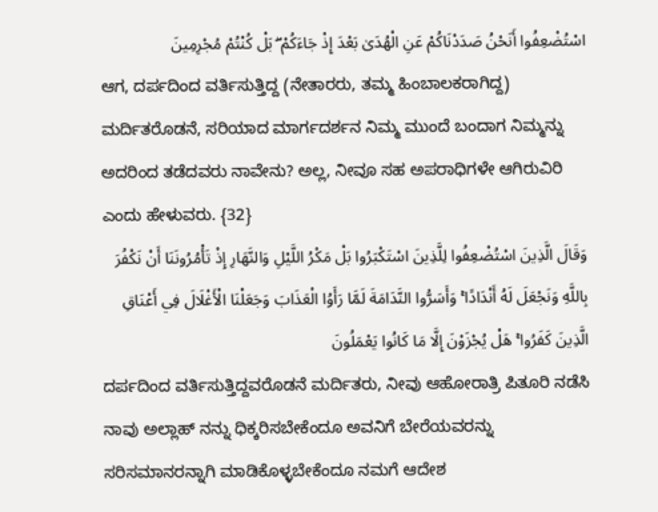اسْتُضْعِفُوا أَنَحْنُ صَدَدْنَاكُمْ عَنِ الْهُدَىٰ بَعْدَ إِذْ جَاءَكُمْ ۖ بَلْ كُنْتُمْ مُجْرِمِينَ
ಆಗ, ದರ್ಪದಿಂದ ವರ್ತಿಸುತ್ತಿದ್ದ (ನೇತಾರರು, ತಮ್ಮ ಹಿಂಬಾಲಕರಾಗಿದ್ದ) ಮರ್ದಿತರೊಡನೆ, ಸರಿಯಾದ ಮಾರ್ಗದರ್ಶನ ನಿಮ್ಮ ಮುಂದೆ ಬಂದಾಗ ನಿಮ್ಮನ್ನು ಅದರಿಂದ ತಡೆದವರು ನಾವೇನು? ಅಲ್ಲ, ನೀವೂ ಸಹ ಅಪರಾಧಿಗಳೇ ಆಗಿರುವಿರಿ ಎಂದು ಹೇಳುವರು. {32}
وَقَالَ الَّذِينَ اسْتُضْعِفُوا لِلَّذِينَ اسْتَكْبَرُوا بَلْ مَكْرُ اللَّيْلِ وَالنَّهَارِ إِذْ تَأْمُرُونَنَا أَنْ نَكْفُرَ بِاللَّهِ وَنَجْعَلَ لَهُ أَنْدَادًا ۚ وَأَسَرُّوا النَّدَامَةَ لَمَّا رَأَوُا الْعَذَابَ وَجَعَلْنَا الْأَغْلَالَ فِي أَعْنَاقِ الَّذِينَ كَفَرُوا ۚ هَلْ يُجْزَوْنَ إِلَّا مَا كَانُوا يَعْمَلُونَ
ದರ್ಪದಿಂದ ವರ್ತಿಸುತ್ತಿದ್ದವರೊಡನೆ ಮರ್ದಿತರು, ನೀವು ಆಹೋರಾತ್ರಿ ಪಿತೂರಿ ನಡೆಸಿ ನಾವು ಅಲ್ಲಾಹ್ ನನ್ನು ಧಿಕ್ಕರಿಸಬೇಕೆಂದೂ ಅವನಿಗೆ ಬೇರೆಯವರನ್ನು ಸರಿಸಮಾನರನ್ನಾಗಿ ಮಾಡಿಕೊಳ್ಳಬೇಕೆಂದೂ ನಮಗೆ ಆದೇಶ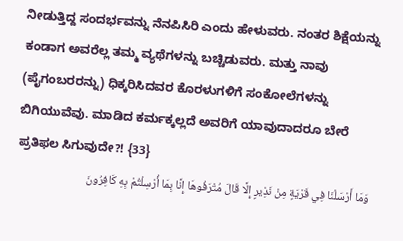ನೀಡುತ್ತಿದ್ದ ಸಂದರ್ಭವನ್ನು ನೆನಪಿಸಿರಿ ಎಂದು ಹೇಳುವರು. ನಂತರ ಶಿಕ್ಷೆಯನ್ನು ಕಂಡಾಗ ಅವರೆಲ್ಲ ತಮ್ಮ ವ್ಯಥೆಗಳನ್ನು ಬಚ್ಚಿಡುವರು. ಮತ್ತು ನಾವು (ಪೈಗಂಬರರನ್ನು) ಧಿಕ್ಕರಿಸಿದವರ ಕೊರಳುಗಳಿಗೆ ಸಂಕೋಲೆಗಳನ್ನು ಬಿಗಿಯುವೆವು. ಮಾಡಿದ ಕರ್ಮಕ್ಕಲ್ಲದೆ ಅವರಿಗೆ ಯಾವುದಾದರೂ ಬೇರೆ ಪ್ರತಿಫಲ ಸಿಗುವುದೇ?! {33}
وَمَا أَرْسَلْنَا فِي قَرْيَةٍ مِنْ نَذِيرٍ إِلَّا قَالَ مُتْرَفُوهَا إِنَّا بِمَا أُرْسِلْتُمْ بِهِ كَافِرُونَ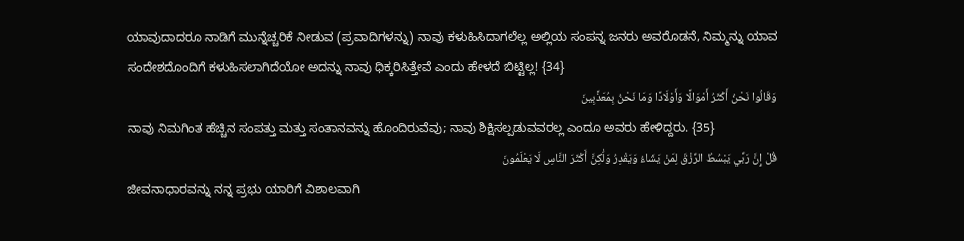ಯಾವುದಾದರೂ ನಾಡಿಗೆ ಮುನ್ನೆಚ್ಚರಿಕೆ ನೀಡುವ (ಪ್ರವಾದಿಗಳನ್ನು) ನಾವು ಕಳುಹಿಸಿದಾಗಲೆಲ್ಲ ಅಲ್ಲಿಯ ಸಂಪನ್ನ ಜನರು ಅವರೊಡನೆ, ನಿಮ್ಮನ್ನು ಯಾವ ಸಂದೇಶದೊಂದಿಗೆ ಕಳುಹಿಸಲಾಗಿದೆಯೋ ಅದನ್ನು ನಾವು ಧಿಕ್ಕರಿಸಿತ್ತೇವೆ ಎಂದು ಹೇಳದೆ ಬಿಟ್ಟಿಲ್ಲ! {34}
وَقَالُوا نَحْنُ أَكْثَرُ أَمْوَالًا وَأَوْلَادًا وَمَا نَحْنُ بِمُعَذَّبِينَ
ನಾವು ನಿಮಗಿಂತ ಹೆಚ್ಚಿನ ಸಂಪತ್ತು ಮತ್ತು ಸಂತಾನವನ್ನು ಹೊಂದಿರುವೆವು; ನಾವು ಶಿಕ್ಷಿಸಲ್ಪಡುವವರಲ್ಲ ಎಂದೂ ಅವರು ಹೇಳಿದ್ದರು. {35}
قُلْ إِنَّ رَبِّي يَبْسُطُ الرِّزْقَ لِمَنْ يَشَاءُ وَيَقْدِرُ وَلَٰكِنَّ أَكْثَرَ النَّاسِ لَا يَعْلَمُونَ
ಜೀವನಾಧಾರವನ್ನು ನನ್ನ ಪ್ರಭು ಯಾರಿಗೆ ವಿಶಾಲವಾಗಿ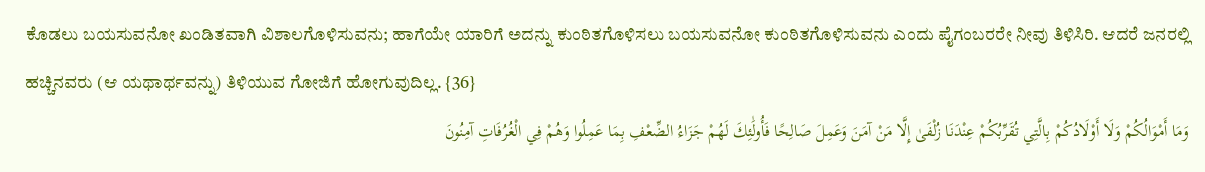ಕೊಡಲು ಬಯಸುವನೋ ಖಂಡಿತವಾಗಿ ವಿಶಾಲಗೊಳಿಸುವನು; ಹಾಗೆಯೇ ಯಾರಿಗೆ ಅದನ್ನು ಕುಂಠಿತಗೊಳಿಸಲು ಬಯಸುವನೋ ಕುಂಠಿತಗೊಳಿಸುವನು ಎಂದು ಪೈಗಂಬರರೇ ನೀವು ತಿಳಿಸಿರಿ. ಆದರೆ ಜನರಲ್ಲಿ ಹಚ್ಚಿನವರು (ಆ ಯಥಾರ್ಥವನ್ನು) ತಿಳಿಯುವ ಗೋಜಿಗೆ ಹೋಗುವುದಿಲ್ಲ. {36}
وَمَا أَمْوَالُكُمْ وَلَا أَوْلَادُكُمْ بِالَّتِي تُقَرِّبُكُمْ عِنْدَنَا زُلْفَىٰ إِلَّا مَنْ آمَنَ وَعَمِلَ صَالِحًا فَأُولَٰئِكَ لَهُمْ جَزَاءُ الضِّعْفِ بِمَا عَمِلُوا وَهُمْ فِي الْغُرُفَاتِ آمِنُونَ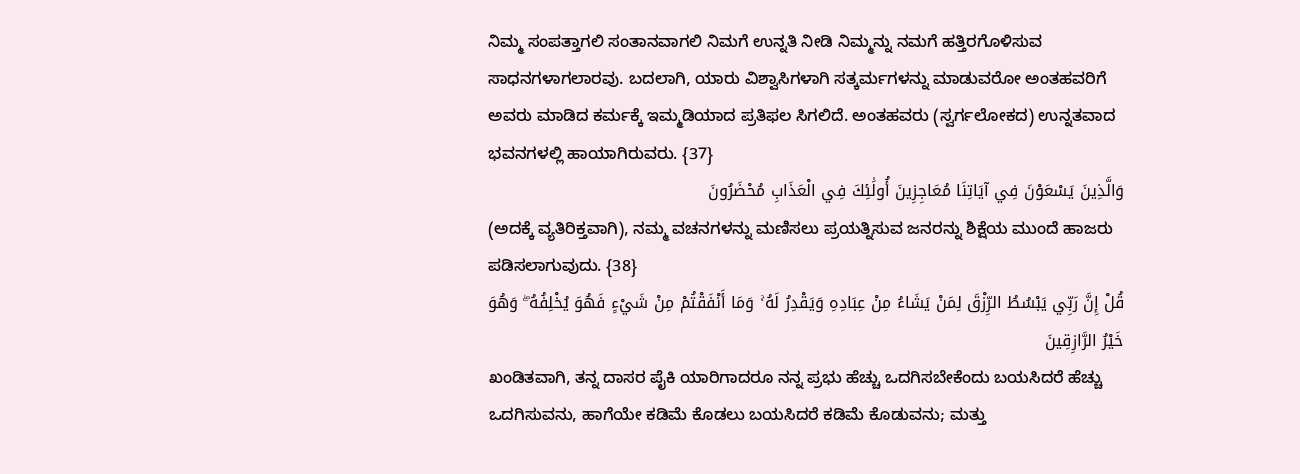ನಿಮ್ಮ ಸಂಪತ್ತಾಗಲಿ ಸಂತಾನವಾಗಲಿ ನಿಮಗೆ ಉನ್ನತಿ ನೀಡಿ ನಿಮ್ಮನ್ನು ನಮಗೆ ಹತ್ತಿರಗೊಳಿಸುವ ಸಾಧನಗಳಾಗಲಾರವು. ಬದಲಾಗಿ, ಯಾರು ವಿಶ್ವಾಸಿಗಳಾಗಿ ಸತ್ಕರ್ಮಗಳನ್ನು ಮಾಡುವರೋ ಅಂತಹವರಿಗೆ ಅವರು ಮಾಡಿದ ಕರ್ಮಕ್ಕೆ ಇಮ್ಮಡಿಯಾದ ಪ್ರತಿಫಲ ಸಿಗಲಿದೆ. ಅಂತಹವರು (ಸ್ವರ್ಗಲೋಕದ) ಉನ್ನತವಾದ ಭವನಗಳಲ್ಲಿ ಹಾಯಾಗಿರುವರು. {37}
وَالَّذِينَ يَسْعَوْنَ فِي آيَاتِنَا مُعَاجِزِينَ أُولَٰئِكَ فِي الْعَذَابِ مُحْضَرُونَ
(ಅದಕ್ಕೆ ವ್ಯತಿರಿಕ್ತವಾಗಿ), ನಮ್ಮ ವಚನಗಳನ್ನು ಮಣಿಸಲು ಪ್ರಯತ್ನಿಸುವ ಜನರನ್ನು ಶಿಕ್ಷೆಯ ಮುಂದೆ ಹಾಜರು ಪಡಿಸಲಾಗುವುದು. {38}
قُلْ إِنَّ رَبِّي يَبْسُطُ الرِّزْقَ لِمَنْ يَشَاءُ مِنْ عِبَادِهِ وَيَقْدِرُ لَهُ ۚ وَمَا أَنْفَقْتُمْ مِنْ شَيْءٍ فَهُوَ يُخْلِفُهُ ۖ وَهُوَ خَيْرُ الرَّازِقِينَ
ಖಂಡಿತವಾಗಿ, ತನ್ನ ದಾಸರ ಪೈಕಿ ಯಾರಿಗಾದರೂ ನನ್ನ ಪ್ರಭು ಹೆಚ್ಚು ಒದಗಿಸಬೇಕೆಂದು ಬಯಸಿದರೆ ಹೆಚ್ಚು ಒದಗಿಸುವನು, ಹಾಗೆಯೇ ಕಡಿಮೆ ಕೊಡಲು ಬಯಸಿದರೆ ಕಡಿಮೆ ಕೊಡುವನು; ಮತ್ತು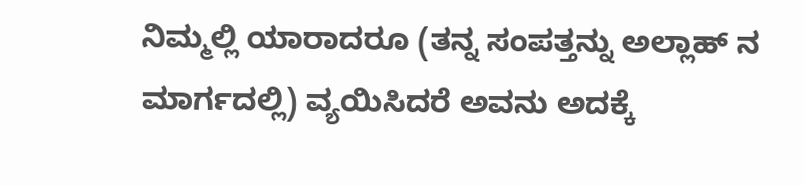ನಿಮ್ಮಲ್ಲಿ ಯಾರಾದರೂ (ತನ್ನ ಸಂಪತ್ತನ್ನು ಅಲ್ಲಾಹ್ ನ ಮಾರ್ಗದಲ್ಲಿ) ವ್ಯಯಿಸಿದರೆ ಅವನು ಅದಕ್ಕೆ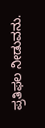ಪ್ರತಿಫಲ ನೀಡುವನು.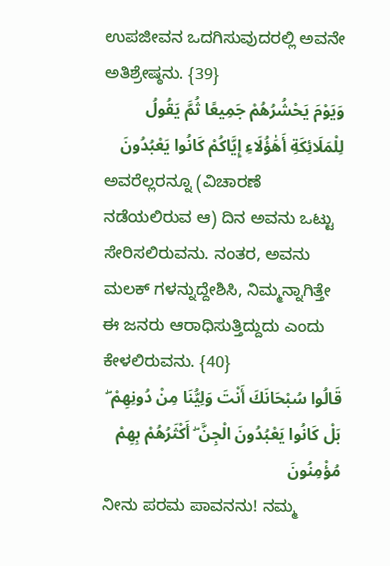ಉಪಜೀವನ ಒದಗಿಸುವುದರಲ್ಲಿ ಅವನೇ ಅತಿಶ್ರೇಷ್ಠನು. {39}
وَيَوْمَ يَحْشُرُهُمْ جَمِيعًا ثُمَّ يَقُولُ لِلْمَلَائِكَةِ أَهَٰؤُلَاءِ إِيَّاكُمْ كَانُوا يَعْبُدُونَ
ಅವರೆಲ್ಲರನ್ನೂ (ವಿಚಾರಣೆ ನಡೆಯಲಿರುವ ಆ) ದಿನ ಅವನು ಒಟ್ಟು ಸೇರಿಸಲಿರುವನು. ನಂತರ, ಅವನು ಮಲಕ್ ಗಳನ್ನುದ್ದೇಶಿಸಿ, ನಿಮ್ಮನ್ನಾಗಿತ್ತೇ ಈ ಜನರು ಆರಾಧಿಸುತ್ತಿದ್ದುದು ಎಂದು ಕೇಳಲಿರುವನು. {40}
قَالُوا سُبْحَانَكَ أَنْتَ وَلِيُّنَا مِنْ دُونِهِمْ ۖ بَلْ كَانُوا يَعْبُدُونَ الْجِنَّ ۖ أَكْثَرُهُمْ بِهِمْ مُؤْمِنُونَ
ನೀನು ಪರಮ ಪಾವನನು! ನಮ್ಮ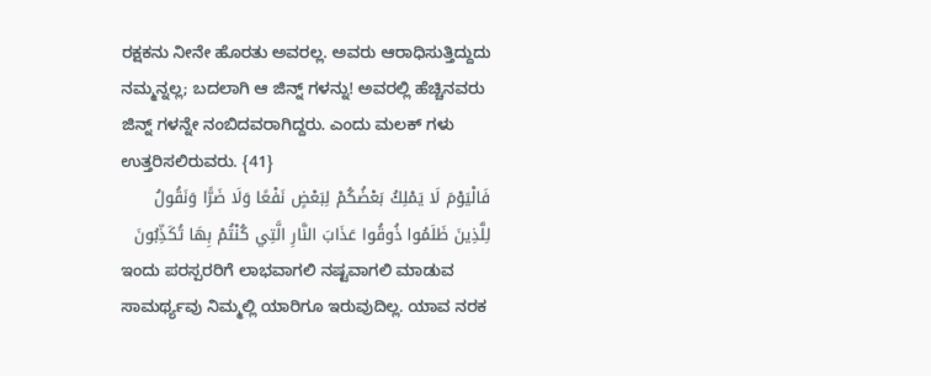ರಕ್ಷಕನು ನೀನೇ ಹೊರತು ಅವರಲ್ಲ. ಅವರು ಆರಾಧಿಸುತ್ತಿದ್ದುದು ನಮ್ಮನ್ನಲ್ಲ; ಬದಲಾಗಿ ಆ ಜಿನ್ನ್ ಗಳನ್ನು! ಅವರಲ್ಲಿ ಹೆಚ್ಚಿನವರು ಜಿನ್ನ್ ಗಳನ್ನೇ ನಂಬಿದವರಾಗಿದ್ದರು. ಎಂದು ಮಲಕ್ ಗಳು ಉತ್ತರಿಸಲಿರುವರು. {41}
فَالْيَوْمَ لَا يَمْلِكُ بَعْضُكُمْ لِبَعْضٍ نَفْعًا وَلَا ضَرًّا وَنَقُولُ لِلَّذِينَ ظَلَمُوا ذُوقُوا عَذَابَ النَّارِ الَّتِي كُنْتُمْ بِهَا تُكَذِّبُونَ
ಇಂದು ಪರಸ್ಪರರಿಗೆ ಲಾಭವಾಗಲಿ ನಷ್ಟವಾಗಲಿ ಮಾಡುವ ಸಾಮರ್ಥ್ಯವು ನಿಮ್ಮಲ್ಲಿ ಯಾರಿಗೂ ಇರುವುದಿಲ್ಲ. ಯಾವ ನರಕ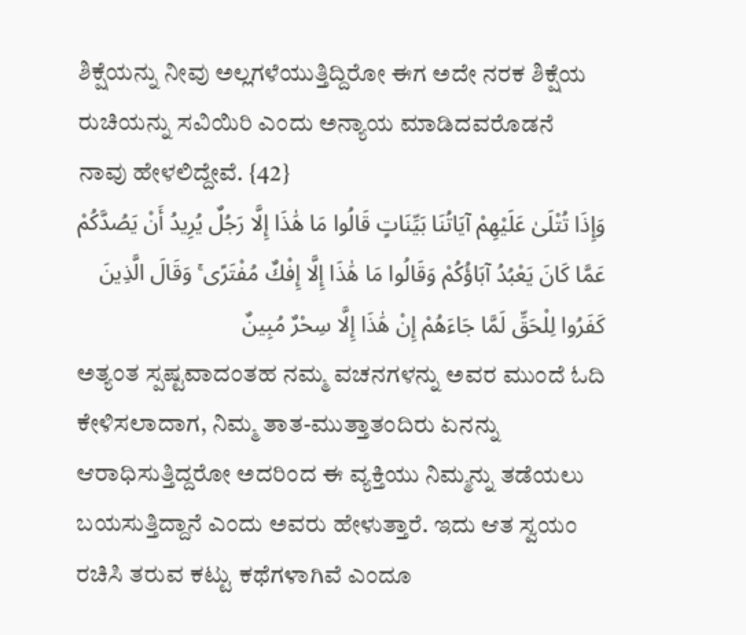ಶಿಕ್ಷೆಯನ್ನು ನೀವು ಅಲ್ಲಗಳೆಯುತ್ತಿದ್ದಿರೋ ಈಗ ಅದೇ ನರಕ ಶಿಕ್ಷೆಯ ರುಚಿಯನ್ನು ಸವಿಯಿರಿ ಎಂದು ಅನ್ಯಾಯ ಮಾಡಿದವರೊಡನೆ ನಾವು ಹೇಳಲಿದ್ದೇವೆ. {42}
وَإِذَا تُتْلَىٰ عَلَيْهِمْ آيَاتُنَا بَيِّنَاتٍ قَالُوا مَا هَٰذَا إِلَّا رَجُلٌ يُرِيدُ أَنْ يَصُدَّكُمْ عَمَّا كَانَ يَعْبُدُ آبَاؤُكُمْ وَقَالُوا مَا هَٰذَا إِلَّا إِفْكٌ مُفْتَرًى ۚ وَقَالَ الَّذِينَ كَفَرُوا لِلْحَقِّ لَمَّا جَاءَهُمْ إِنْ هَٰذَا إِلَّا سِحْرٌ مُبِينٌ
ಅತ್ಯಂತ ಸ್ಪಷ್ಟವಾದಂತಹ ನಮ್ಮ ವಚನಗಳನ್ನು ಅವರ ಮುಂದೆ ಓದಿ ಕೇಳಿಸಲಾದಾಗ, ನಿಮ್ಮ ತಾತ-ಮುತ್ತಾತಂದಿರು ಏನನ್ನು ಆರಾಧಿಸುತ್ತಿದ್ದರೋ ಅದರಿಂದ ಈ ವ್ಯಕ್ತಿಯು ನಿಮ್ಮನ್ನು ತಡೆಯಲು ಬಯಸುತ್ತಿದ್ದಾನೆ ಎಂದು ಅವರು ಹೇಳುತ್ತಾರೆ. ಇದು ಆತ ಸ್ವಯಂ ರಚಿಸಿ ತರುವ ಕಟ್ಟು ಕಥೆಗಳಾಗಿವೆ ಎಂದೂ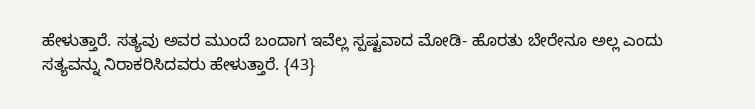ಹೇಳುತ್ತಾರೆ. ಸತ್ಯವು ಅವರ ಮುಂದೆ ಬಂದಾಗ ಇವೆಲ್ಲ ಸ್ಪಷ್ಟವಾದ ಮೋಡಿ- ಹೊರತು ಬೇರೇನೂ ಅಲ್ಲ ಎಂದು ಸತ್ಯವನ್ನು ನಿರಾಕರಿಸಿದವರು ಹೇಳುತ್ತಾರೆ. {43}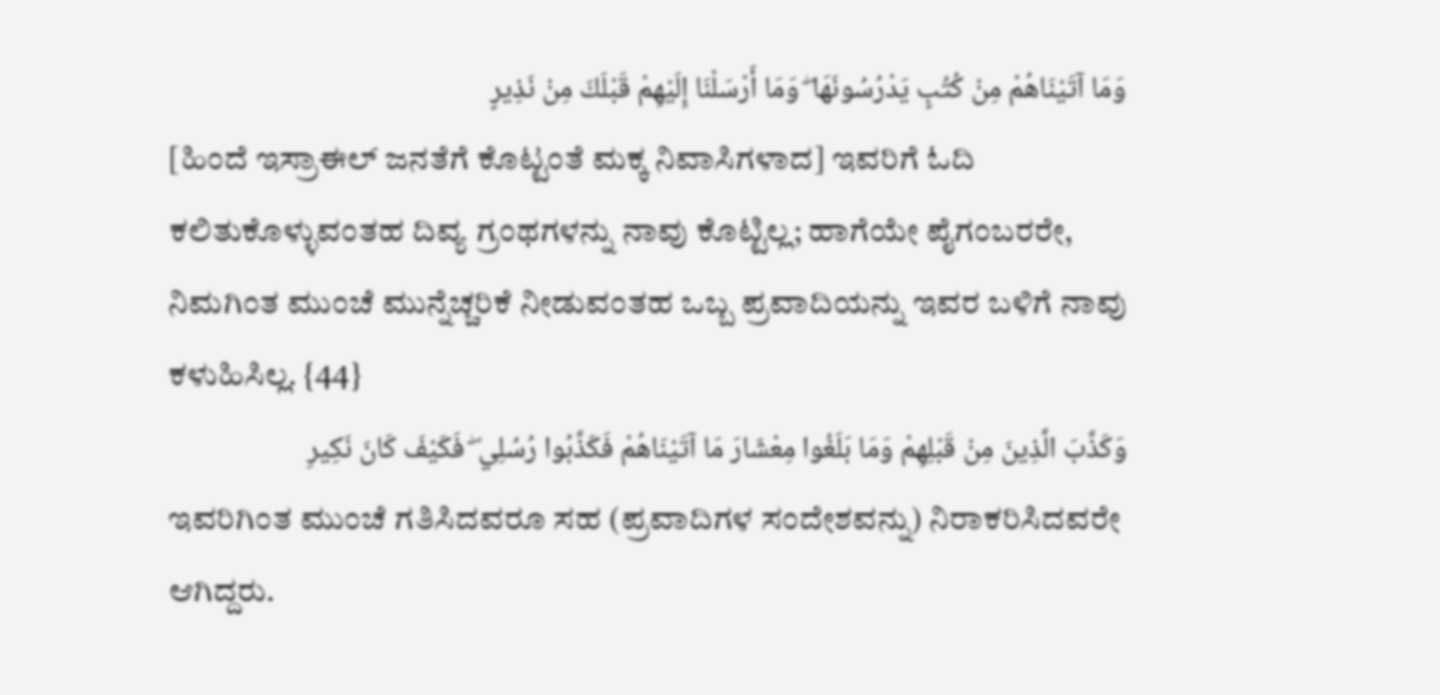وَمَا آتَيْنَاهُمْ مِنْ كُتُبٍ يَدْرُسُونَهَا ۖ وَمَا أَرْسَلْنَا إِلَيْهِمْ قَبْلَكَ مِنْ نَذِيرٍ
[ಹಿಂದೆ ಇಸ್ರಾಈಲ್ ಜನತೆಗೆ ಕೊಟ್ಟಂತೆ ಮಕ್ಕ ನಿವಾಸಿಗಳಾದ] ಇವರಿಗೆ ಓದಿ ಕಲಿತುಕೊಳ್ಳುವಂತಹ ದಿವ್ಯ ಗ್ರಂಥಗಳನ್ನು ನಾವು ಕೊಟ್ಟಿಲ್ಲ; ಹಾಗೆಯೇ ಪೈಗಂಬರರೇ, ನಿಮಗಿಂತ ಮುಂಚೆ ಮುನ್ನೆಚ್ಚರಿಕೆ ನೀಡುವಂತಹ ಒಬ್ಬ ಪ್ರವಾದಿಯನ್ನು ಇವರ ಬಳಿಗೆ ನಾವು ಕಳುಹಿಸಿಲ್ಲ. {44}
وَكَذَّبَ الَّذِينَ مِنْ قَبْلِهِمْ وَمَا بَلَغُوا مِعْشَارَ مَا آتَيْنَاهُمْ فَكَذَّبُوا رُسُلِي ۖ فَكَيْفَ كَانَ نَكِيرِ
ಇವರಿಗಿಂತ ಮುಂಚೆ ಗತಿಸಿದವರೂ ಸಹ (ಪ್ರವಾದಿಗಳ ಸಂದೇಶವನ್ನು) ನಿರಾಕರಿಸಿದವರೇ ಆಗಿದ್ದರು.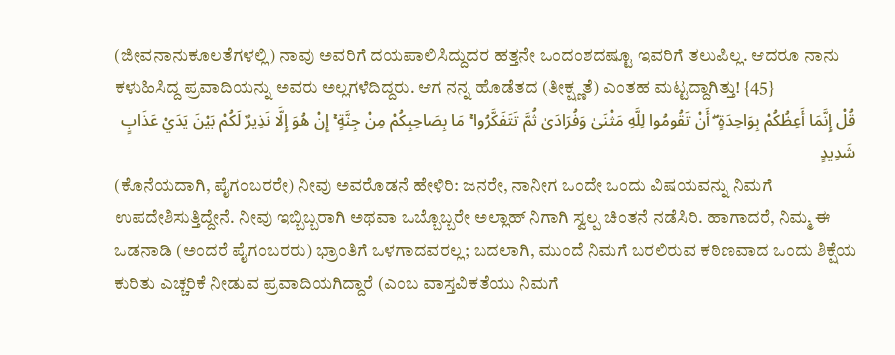(ಜೀವನಾನುಕೂಲತೆಗಳಲ್ಲಿ) ನಾವು ಅವರಿಗೆ ದಯಪಾಲಿಸಿದ್ದುದರ ಹತ್ತನೇ ಒಂದಂಶದಷ್ಟೂ ಇವರಿಗೆ ತಲುಪಿಲ್ಲ. ಆದರೂ ನಾನು ಕಳುಹಿಸಿದ್ದ ಪ್ರವಾದಿಯನ್ನು ಅವರು ಅಲ್ಲಗಳೆದಿದ್ದರು. ಆಗ ನನ್ನ ಹೊಡೆತದ (ತೀಕ್ಷ್ಣತೆ) ಎಂತಹ ಮಟ್ಟದ್ದಾಗಿತ್ತು! {45}
قُلْ إِنَّمَا أَعِظُكُمْ بِوَاحِدَةٍ ۖ أَنْ تَقُومُوا لِلَّهِ مَثْنَىٰ وَفُرَادَىٰ ثُمَّ تَتَفَكَّرُوا ۚ مَا بِصَاحِبِكُمْ مِنْ جِنَّةٍ ۚ إِنْ هُوَ إِلَّا نَذِيرٌ لَكُمْ بَيْنَ يَدَيْ عَذَابٍ شَدِيدٍ
(ಕೊನೆಯದಾಗಿ, ಪೈಗಂಬರರೇ) ನೀವು ಅವರೊಡನೆ ಹೇಳಿರಿ: ಜನರೇ, ನಾನೀಗ ಒಂದೇ ಒಂದು ವಿಷಯವನ್ನು ನಿಮಗೆ ಉಪದೇಶಿಸುತ್ತಿದ್ದೇನೆ. ನೀವು ಇಬ್ಬಿಬ್ಬರಾಗಿ ಅಥವಾ ಒಬ್ಬೊಬ್ಬರೇ ಅಲ್ಲಾಹ್ ನಿಗಾಗಿ ಸ್ವಲ್ಪ ಚಿಂತನೆ ನಡೆಸಿರಿ. ಹಾಗಾದರೆ, ನಿಮ್ಮ ಈ ಒಡನಾಡಿ (ಅಂದರೆ ಪೈಗಂಬರರು) ಭ್ರಾಂತಿಗೆ ಒಳಗಾದವರಲ್ಲ; ಬದಲಾಗಿ, ಮುಂದೆ ನಿಮಗೆ ಬರಲಿರುವ ಕಠಿಣವಾದ ಒಂದು ಶಿಕ್ಷೆಯ ಕುರಿತು ಎಚ್ಚರಿಕೆ ನೀಡುವ ಪ್ರವಾದಿಯಗಿದ್ದಾರೆ (ಎಂಬ ವಾಸ್ತವಿಕತೆಯು ನಿಮಗೆ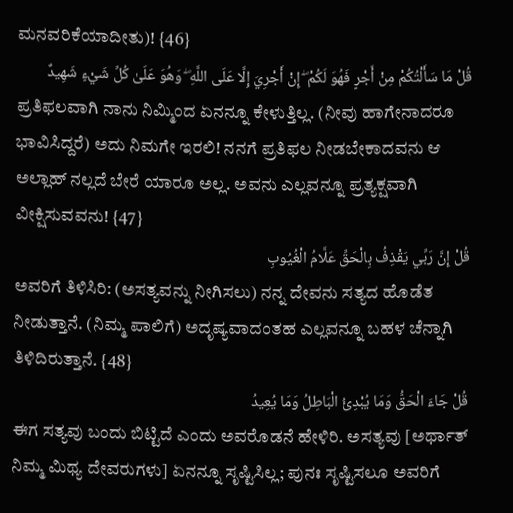ಮನವರಿಕೆಯಾದೀತು)! {46}
قُلْ مَا سَأَلْتُكُمْ مِنْ أَجْرٍ فَهُوَ لَكُمْ ۖ إِنْ أَجْرِيَ إِلَّا عَلَى اللَّهِ ۖ وَهُوَ عَلَىٰ كُلِّ شَيْءٍ شَهِيدٌ
ಪ್ರತಿಫಲವಾಗಿ ನಾನು ನಿಮ್ಮಿಂದ ಏನನ್ನೂ ಕೇಳುತ್ತಿಲ್ಲ. (ನೀವು ಹಾಗೇನಾದರೂ ಭಾವಿಸಿದ್ದರೆ) ಅದು ನಿಮಗೇ ಇರಲಿ! ನನಗೆ ಪ್ರತಿಫಲ ನೀಡಬೇಕಾದವನು ಆ ಅಲ್ಲಾಹ್ ನಲ್ಲದೆ ಬೇರೆ ಯಾರೂ ಅಲ್ಲ. ಅವನು ಎಲ್ಲವನ್ನೂ ಪ್ರತ್ಯಕ್ಷವಾಗಿ ವೀಕ್ಷಿಸುವವನು! {47}
قُلْ إِنَّ رَبِّي يَقْذِفُ بِالْحَقِّ عَلَّامُ الْغُيُوبِ
ಅವರಿಗೆ ತಿಳಿಸಿರಿ: (ಅಸತ್ಯವನ್ನು ನೀಗಿಸಲು) ನನ್ನ ದೇವನು ಸತ್ಯದ ಹೊಡೆತ ನೀಡುತ್ತಾನೆ. (ನಿಮ್ಮ ಪಾಲಿಗೆ) ಅದೃಷ್ಯವಾದಂತಹ ಎಲ್ಲವನ್ನೂ ಬಹಳ ಚೆನ್ನಾಗಿ ತಿಳಿದಿರುತ್ತಾನೆ. {48}
قُلْ جَاءَ الْحَقُّ وَمَا يُبْدِئُ الْبَاطِلُ وَمَا يُعِيدُ
ಈಗ ಸತ್ಯವು ಬಂದು ಬಿಟ್ಟಿದೆ ಎಂದು ಅವರೊಡನೆ ಹೇಳಿರಿ. ಅಸತ್ಯವು [ಅರ್ಥಾತ್ ನಿಮ್ಮ ಮಿಥ್ಯ ದೇವರುಗಳು] ಏನನ್ನೂ ಸೃಷ್ಟಿಸಿಲ್ಲ; ಪುನಃ ಸೃಷ್ಟಿಸಲೂ ಅವರಿಗೆ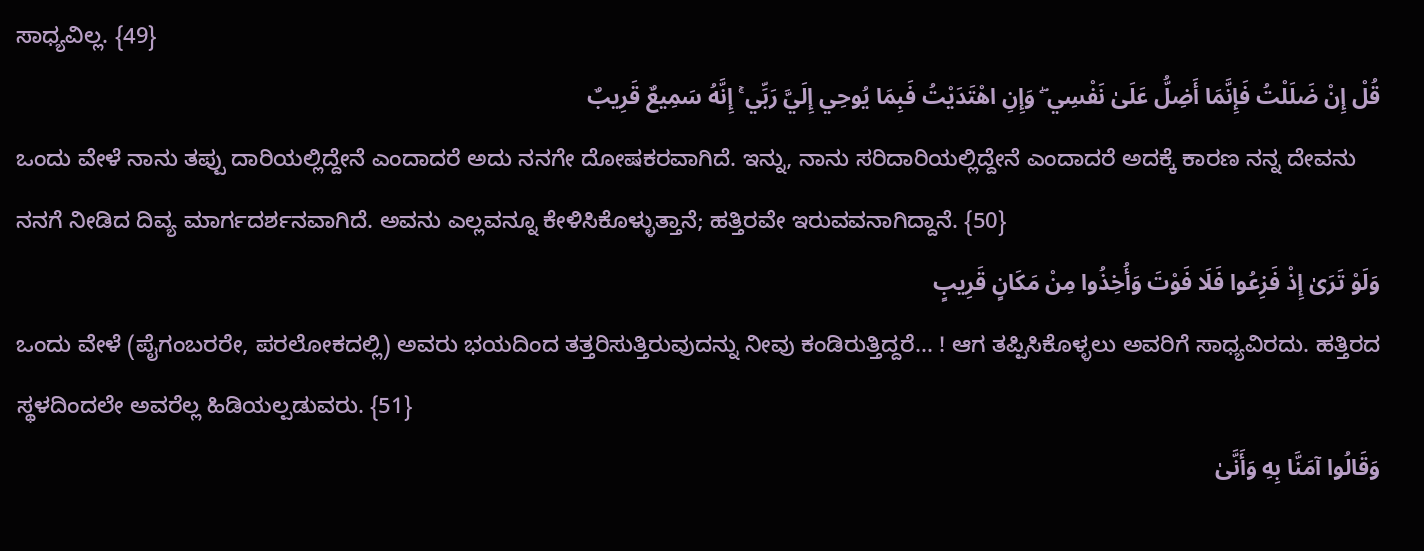ಸಾಧ್ಯವಿಲ್ಲ. {49}
قُلْ إِنْ ضَلَلْتُ فَإِنَّمَا أَضِلُّ عَلَىٰ نَفْسِي ۖ وَإِنِ اهْتَدَيْتُ فَبِمَا يُوحِي إِلَيَّ رَبِّي ۚ إِنَّهُ سَمِيعٌ قَرِيبٌ
ಒಂದು ವೇಳೆ ನಾನು ತಪ್ಪು ದಾರಿಯಲ್ಲಿದ್ದೇನೆ ಎಂದಾದರೆ ಅದು ನನಗೇ ದೋಷಕರವಾಗಿದೆ. ಇನ್ನು, ನಾನು ಸರಿದಾರಿಯಲ್ಲಿದ್ದೇನೆ ಎಂದಾದರೆ ಅದಕ್ಕೆ ಕಾರಣ ನನ್ನ ದೇವನು ನನಗೆ ನೀಡಿದ ದಿವ್ಯ ಮಾರ್ಗದರ್ಶನವಾಗಿದೆ. ಅವನು ಎಲ್ಲವನ್ನೂ ಕೇಳಿಸಿಕೊಳ್ಳುತ್ತಾನೆ; ಹತ್ತಿರವೇ ಇರುವವನಾಗಿದ್ದಾನೆ. {50}
وَلَوْ تَرَىٰ إِذْ فَزِعُوا فَلَا فَوْتَ وَأُخِذُوا مِنْ مَكَانٍ قَرِيبٍ
ಒಂದು ವೇಳೆ (ಪೈಗಂಬರರೇ, ಪರಲೋಕದಲ್ಲಿ) ಅವರು ಭಯದಿಂದ ತತ್ತರಿಸುತ್ತಿರುವುದನ್ನು ನೀವು ಕಂಡಿರುತ್ತಿದ್ದರೆ... ! ಆಗ ತಪ್ಪಿಸಿಕೊಳ್ಳಲು ಅವರಿಗೆ ಸಾಧ್ಯವಿರದು. ಹತ್ತಿರದ ಸ್ಥಳದಿಂದಲೇ ಅವರೆಲ್ಲ ಹಿಡಿಯಲ್ಪಡುವರು. {51}
وَقَالُوا آمَنَّا بِهِ وَأَنَّىٰ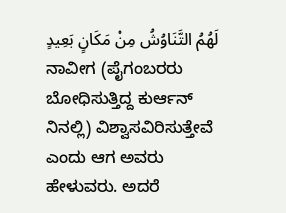لَهُمُ التَّنَاوُشُ مِنْ مَكَانٍ بَعِيدٍ
ನಾವೀಗ (ಪೈಗಂಬರರು ಬೋಧಿಸುತ್ತಿದ್ದ ಕುರ್ಆನ್ ನಿನಲ್ಲಿ) ವಿಶ್ವಾಸವಿರಿಸುತ್ತೇವೆ ಎಂದು ಆಗ ಅವರು ಹೇಳುವರು. ಅದರೆ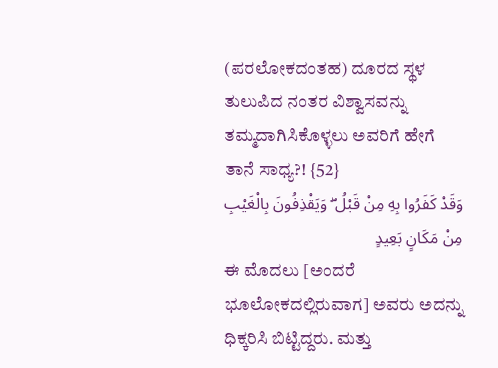(ಪರಲೋಕದಂತಹ) ದೂರದ ಸ್ಥಳ ತುಲುಪಿದ ನಂತರ ವಿಶ್ವಾಸವನ್ನು ತಮ್ಮದಾಗಿಸಿಕೊಳ್ಳಲು ಅವರಿಗೆ ಹೇಗೆ ತಾನೆ ಸಾಧ್ಯ?! {52}
وَقَدْ كَفَرُوا بِهِ مِنْ قَبْلُ ۖ وَيَقْذِفُونَ بِالْغَيْبِ مِنْ مَكَانٍ بَعِيدٍ
ಈ ಮೊದಲು [ಅಂದರೆ ಭೂಲೋಕದಲ್ಲಿರುವಾಗ] ಅವರು ಅದನ್ನು ಧಿಕ್ಕರಿಸಿ ಬಿಟ್ಟಿದ್ದರು. ಮತ್ತು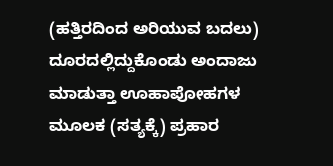(ಹತ್ತಿರದಿಂದ ಅರಿಯುವ ಬದಲು) ದೂರದಲ್ಲಿದ್ದುಕೊಂಡು ಅಂದಾಜು ಮಾಡುತ್ತಾ ಊಹಾಪೋಹಗಳ ಮೂಲಕ (ಸತ್ಯಕ್ಕೆ) ಪ್ರಹಾರ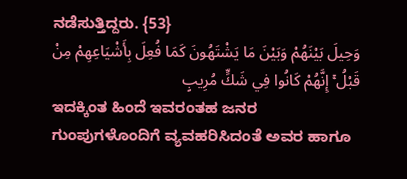ನಡೆಸುತ್ತಿದ್ದರು. {53}
وَحِيلَ بَيْنَهُمْ وَبَيْنَ مَا يَشْتَهُونَ كَمَا فُعِلَ بِأَشْيَاعِهِمْ مِنْ قَبْلُ ۚ إِنَّهُمْ كَانُوا فِي شَكٍّ مُرِيبٍ
ಇದಕ್ಕಿಂತ ಹಿಂದೆ ಇವರಂತಹ ಜನರ ಗುಂಪುಗಳೊಂದಿಗೆ ವ್ಯವಹರಿಸಿದಂತೆ ಅವರ ಹಾಗೂ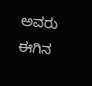ಅವರು ಈಗಿನ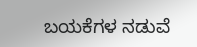ಬಯಕೆಗಳ ನಡುವೆ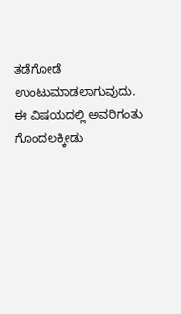ತಡೆಗೋಡೆ ಉಂಟುಮಾಡಲಾಗುವುದು. ಈ ವಿಷಯದಲ್ಲಿ ಅವರಿಗಂತು ಗೊಂದಲಕ್ಕೀಡು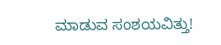ಮಾಡುವ ಸಂಶಯವಿತ್ತು!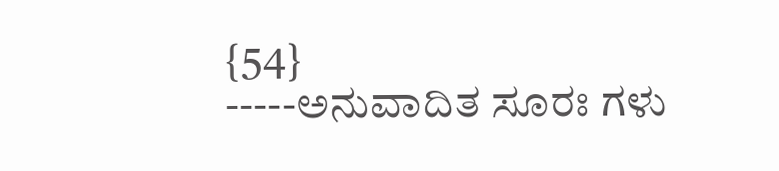{54}
-----ಅನುವಾದಿತ ಸೂರಃ ಗಳು